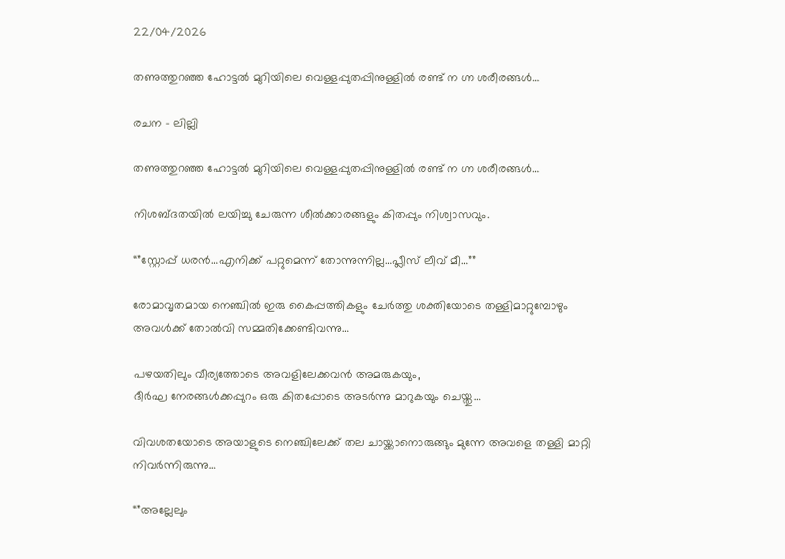22/04/2026

തണുത്തുറഞ്ഞ ഹോട്ടൽ മുറിയിലെ വെള്ളപ്പുതപ്പിനുള്ളിൽ രണ്ട് ന ഗ്ന ശരീരങ്ങൾ…

രചന – ലില്ലി

തണുത്തുറഞ്ഞ ഹോട്ടൽ മുറിയിലെ വെള്ളപ്പുതപ്പിനുള്ളിൽ രണ്ട് ന ഗ്ന ശരീരങ്ങൾ…

നിശബ്ദതയിൽ ലയിച്ചു ചേരുന്ന ശീൽക്കാരങ്ങളും കിതപ്പും നിശ്വാസവും.

“”സ്റ്റോപ്പ്‌ ധരൻ…എനിക്ക് പറ്റുമെന്ന് തോന്നുന്നില്ല…പ്ലീസ് ലീവ് മീ…””

രോമാവൃതമായ നെഞ്ചിൽ ഇരു കൈപ്പത്തികളും ചേർത്തു ശക്തിയോടെ തള്ളിമാറ്റുമ്പോഴും അവൾക്ക് തോൽവി സമ്മതിക്കേണ്ടിവന്നു…

പഴയതിലും വീര്യത്തോടെ അവളിലേക്കവൻ അമരുകയും,
ദീർഘ നേരങ്ങൾക്കപ്പുറം ഒരു കിതപ്പോടെ അടർന്നു മാറുകയും ചെയ്തു…

വിവശതയോടെ അയാളുടെ നെഞ്ചിലേക്ക് തല ചായ്ക്കാനൊരുങ്ങും മുന്നേ അവളെ തള്ളി മാറ്റി നിവർന്നിരുന്നു…

“”അല്ലേലും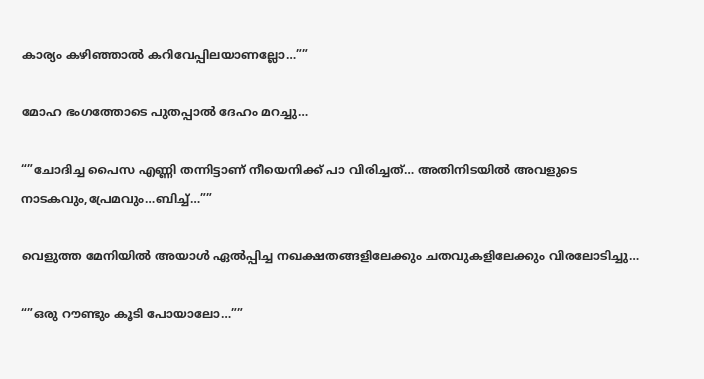കാര്യം കഴിഞ്ഞാൽ കറിവേപ്പിലയാണല്ലോ…””

മോഹ ഭംഗത്തോടെ പുതപ്പാൽ ദേഹം മറച്ചു…

“”ചോദിച്ച പൈസ എണ്ണി തന്നിട്ടാണ് നീയെനിക്ക് പാ വിരിച്ചത്… അതിനിടയിൽ അവളുടെ നാടകവും,പ്രേമവും…ബിച്ച്…””

വെളുത്ത മേനിയിൽ അയാൾ ഏൽപ്പിച്ച നഖക്ഷതങ്ങളിലേക്കും ചതവുകളിലേക്കും വിരലോടിച്ചു…

“”ഒരു റൗണ്ടും കൂടി പോയാലോ…””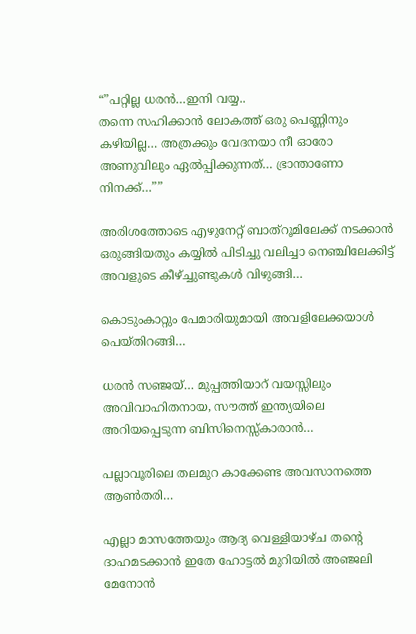“”പറ്റില്ല ധരൻ…ഇനി വയ്യ..
തന്നെ സഹിക്കാൻ ലോകത്ത് ഒരു പെണ്ണിനും കഴിയില്ല… അത്രക്കും വേദനയാ നീ ഓരോ അണുവിലും ഏൽപ്പിക്കുന്നത്… ഭ്രാന്താണോ നിനക്ക്…””

അരിശത്തോടെ എഴുനേറ്റ് ബാത്റൂമിലേക്ക് നടക്കാൻ ഒരുങ്ങിയതും കയ്യിൽ പിടിച്ചു വലിച്ചാ നെഞ്ചിലേക്കിട്ട് അവളുടെ കീഴ്ച്ചുണ്ടുകൾ വിഴുങ്ങി…

കൊടുംകാറ്റും പേമാരിയുമായി അവളിലേക്കയാൾ പെയ്തിറങ്ങി…

ധരൻ സഞ്ജയ്‌… മുപ്പത്തിയാറ് വയസ്സിലും അവിവാഹിതനായ, സൗത്ത് ഇന്ത്യയിലെ അറിയപ്പെടുന്ന ബിസിനെസ്സ്കാരാൻ…

പല്ലാവൂരിലെ തലമുറ കാക്കേണ്ട അവസാനത്തെ ആൺതരി…

എല്ലാ മാസത്തേയും ആദ്യ വെള്ളിയാഴ്ച തന്റെ ദാഹമടക്കാൻ ഇതേ ഹോട്ടൽ മുറിയിൽ അഞ്ജലി മേനോൻ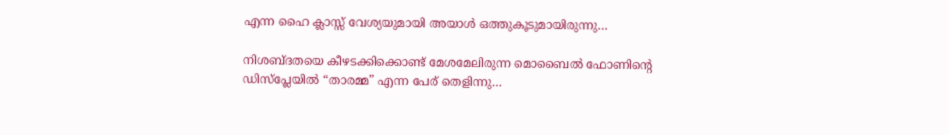എന്ന ഹൈ ക്ലാസ്സ്‌ വേശ്യയുമായി അയാൾ ഒത്തുകൂടുമായിരുന്നു…

നിശബ്ദതയെ കീഴടക്കിക്കൊണ്ട് മേശമേലിരുന്ന മൊബൈൽ ഫോണിന്റെ ഡിസ്പ്ലേയിൽ “താരമ്മ” എന്ന പേര് തെളിന്നു…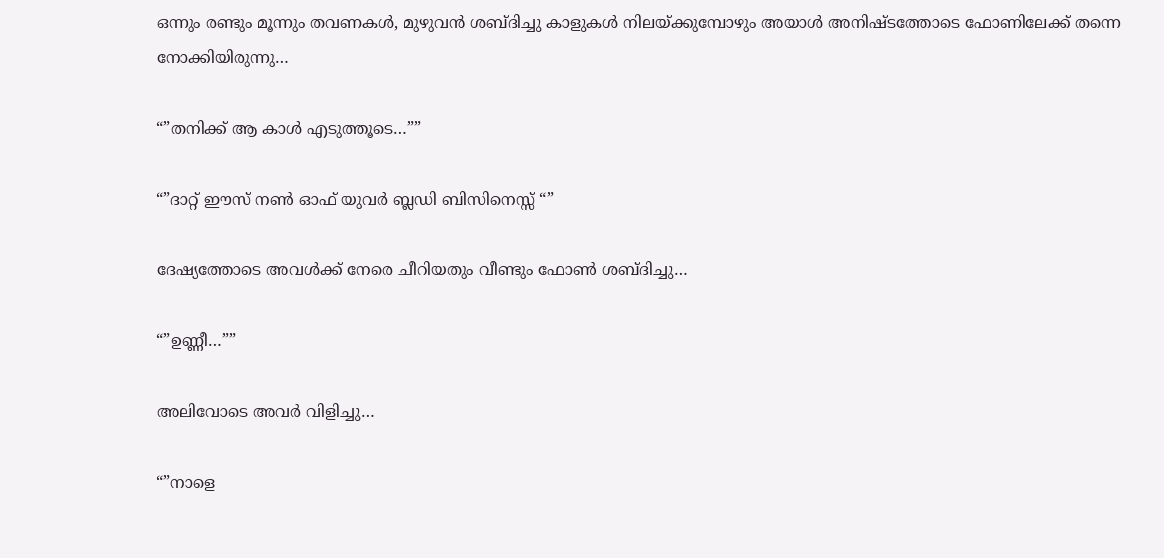ഒന്നും രണ്ടും മൂന്നും തവണകൾ, മുഴുവൻ ശബ്ദിച്ചു കാളുകൾ നിലയ്ക്കുമ്പോഴും അയാൾ അനിഷ്ടത്തോടെ ഫോണിലേക്ക് തന്നെ നോക്കിയിരുന്നു…

“”തനിക്ക് ആ കാൾ എടുത്തൂടെ…””

“”ദാറ്റ്‌ ഈസ്‌ നൺ ഓഫ് യുവർ ബ്ലഡി ബിസിനെസ്സ് “”

ദേഷ്യത്തോടെ അവൾക്ക് നേരെ ചീറിയതും വീണ്ടും ഫോൺ ശബ്ദിച്ചു…

“”ഉണ്ണീ…””

അലിവോടെ അവർ വിളിച്ചു…

“”നാളെ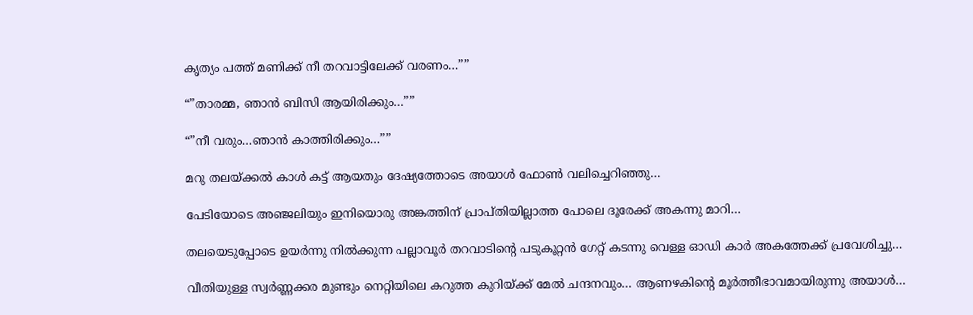കൃത്യം പത്ത് മണിക്ക് നീ തറവാട്ടിലേക്ക് വരണം…””

“”താരമ്മ, ഞാൻ ബിസി ആയിരിക്കും…””

“”നീ വരും…ഞാൻ കാത്തിരിക്കും…””

മറു തലയ്ക്കൽ കാൾ കട്ട് ആയതും ദേഷ്യത്തോടെ അയാൾ ഫോൺ വലിച്ചെറിഞ്ഞു…

പേടിയോടെ അഞ്ജലിയും ഇനിയൊരു അങ്കത്തിന് പ്രാപ്തിയില്ലാത്ത പോലെ ദൂരേക്ക് അകന്നു മാറി…

തലയെടുപ്പോടെ ഉയർന്നു നിൽക്കുന്ന പല്ലാവൂർ തറവാടിന്റെ പടുകൂറ്റൻ ഗേറ്റ് കടന്നു വെള്ള ഓഡി കാർ അകത്തേക്ക് പ്രവേശിച്ചു…

വീതിയുള്ള സ്വർണ്ണക്കര മുണ്ടും നെറ്റിയിലെ കറുത്ത കുറിയ്ക്ക് മേൽ ചന്ദനവും… ആണഴകിന്റെ മൂർത്തീഭാവമായിരുന്നു അയാൾ…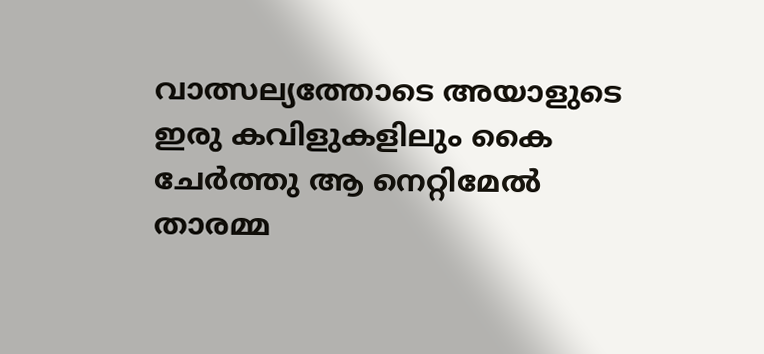വാത്സല്യത്തോടെ അയാളുടെ ഇരു കവിളുകളിലും കൈ ചേർത്തു ആ നെറ്റിമേൽ താരമ്മ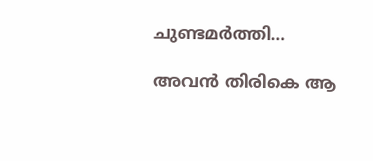ചുണ്ടമർത്തി…

അവൻ തിരികെ ആ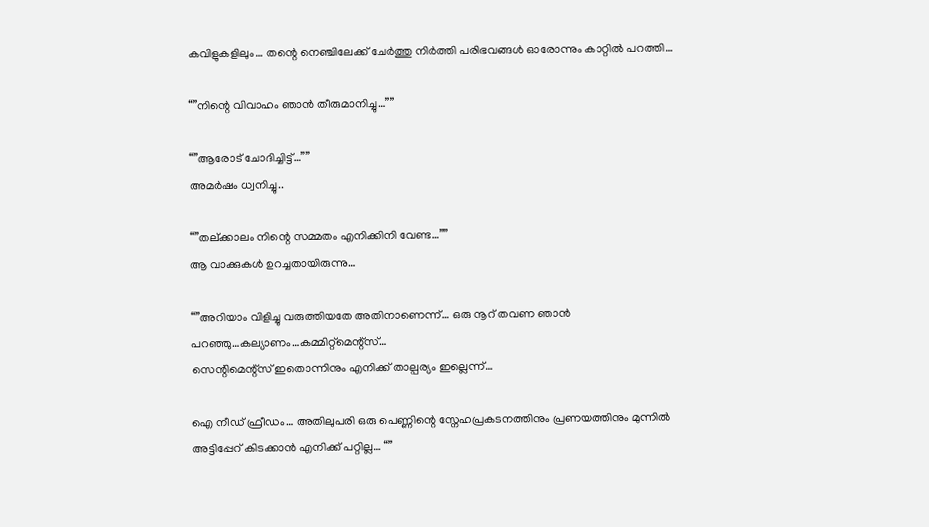കവിളുകളിലും… തന്റെ നെഞ്ചിലേക്ക് ചേർത്തു നിർത്തി പരിഭവങ്ങൾ ഓരോന്നും കാറ്റിൽ പറത്തി…

“”നിന്റെ വിവാഹം ഞാൻ തീരുമാനിച്ചു…””

“”ആരോട് ചോദിച്ചിട്ട്…””
അമർഷം ധ്വനിച്ചു..

“”തല്ക്കാലം നിന്റെ സമ്മതം എനിക്കിനി വേണ്ട…””
ആ വാക്കുകൾ ഉറച്ചതായിരുന്നു…

“”അറിയാം വിളിച്ചു വരുത്തിയതേ അതിനാണെന്ന്… ഒരു നൂറ് തവണ ഞാൻ പറഞ്ഞു…കല്യാണം…കമ്മിറ്റ്മെന്റ്സ്…
സെന്റിമെന്റ്സ് ഇതൊന്നിനും എനിക്ക് താല്പര്യം ഇല്ലെന്ന്…

ഐ നീഡ് ഫ്രീഡം… അതിലുപരി ഒരു പെണ്ണിന്റെ സ്നേഹപ്രകടനത്തിനും പ്രണയത്തിനും മുന്നിൽ അട്ടിപ്പേറ് കിടക്കാൻ എനിക്ക് പറ്റില്ല… “”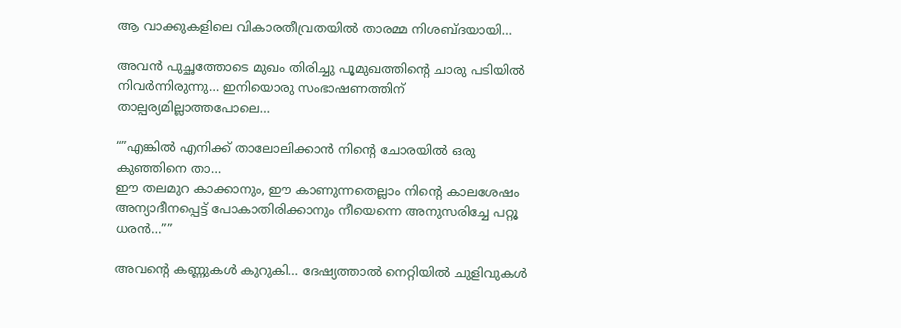ആ വാക്കുകളിലെ വികാരതീവ്രതയിൽ താരമ്മ നിശബ്ദയായി…

അവൻ പുച്ഛത്തോടെ മുഖം തിരിച്ചു പൂമുഖത്തിന്റെ ചാരു പടിയിൽ നിവർന്നിരുന്നു… ഇനിയൊരു സംഭാഷണത്തിന് താല്പര്യമില്ലാത്തപോലെ…

“”എങ്കിൽ എനിക്ക് താലോലിക്കാൻ നിന്റെ ചോരയിൽ ഒരു കുഞ്ഞിനെ താ…
ഈ തലമുറ കാക്കാനും, ഈ കാണുന്നതെല്ലാം നിന്റെ കാലശേഷം അന്യാദീനപ്പെട്ട് പോകാതിരിക്കാനും നീയെന്നെ അനുസരിച്ചേ പറ്റൂ ധരൻ…””

അവന്റെ കണ്ണുകൾ കുറുകി… ദേഷ്യത്താൽ നെറ്റിയിൽ ചുളിവുകൾ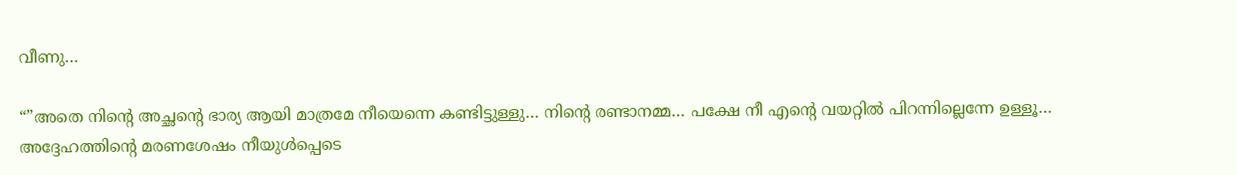വീണു…

“”അതെ നിന്റെ അച്ഛന്റെ ഭാര്യ ആയി മാത്രമേ നീയെന്നെ കണ്ടിട്ടുള്ളു… നിന്റെ രണ്ടാനമ്മ… പക്ഷേ നീ എന്റെ വയറ്റിൽ പിറന്നില്ലെന്നേ ഉള്ളൂ… അദ്ദേഹത്തിന്റെ മരണശേഷം നീയുൾപ്പെടെ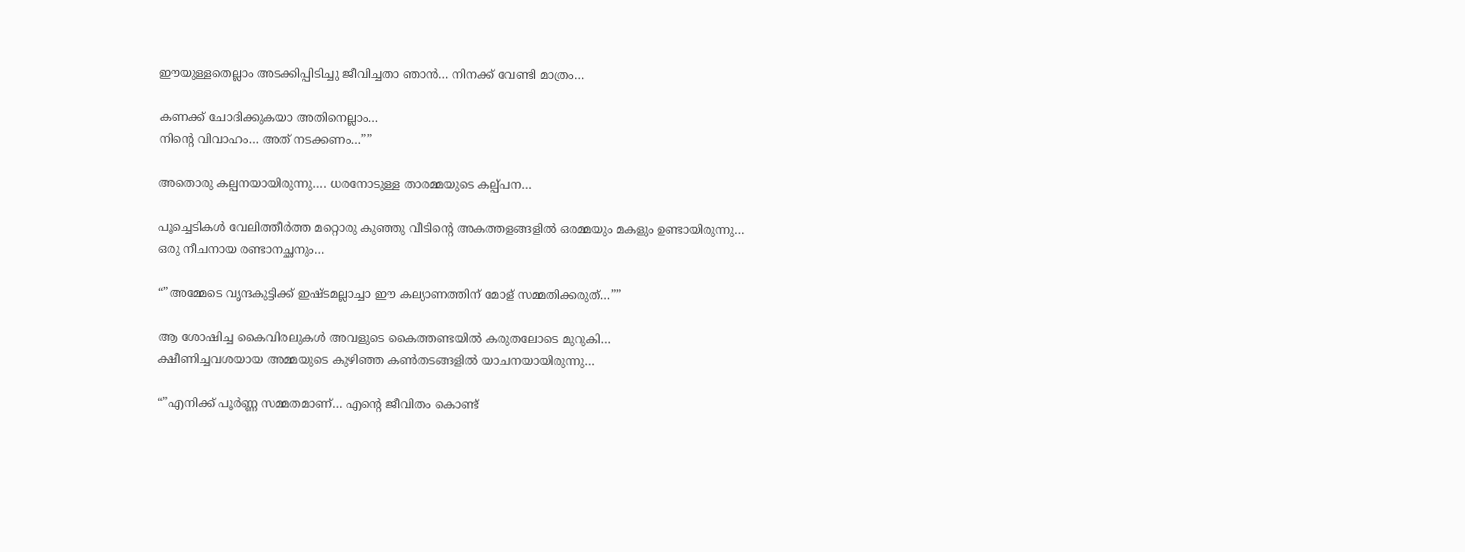ഈയുള്ളതെല്ലാം അടക്കിപ്പിടിച്ചു ജീവിച്ചതാ ഞാൻ… നിനക്ക് വേണ്ടി മാത്രം…

കണക്ക് ചോദിക്കുകയാ അതിനെല്ലാം…
നിന്റെ വിവാഹം… അത്‌ നടക്കണം…””

അതൊരു കല്പനയായിരുന്നു…. ധരനോടുള്ള താരമ്മയുടെ കല്പ്പന…

പൂച്ചെടികൾ വേലിത്തീർത്ത മറ്റൊരു കുഞ്ഞു വീടിന്റെ അകത്തളങ്ങളിൽ ഒരമ്മയും മകളും ഉണ്ടായിരുന്നു…
ഒരു നീചനായ രണ്ടാനച്ഛനും…

“”അമ്മേടെ വൃന്ദകുട്ടിക്ക് ഇഷ്ടമല്ലാച്ചാ ഈ കല്യാണത്തിന് മോള് സമ്മതിക്കരുത്…””

ആ ശോഷിച്ച കൈവിരലുകൾ അവളുടെ കൈത്തണ്ടയിൽ കരുതലോടെ മുറുകി…
ക്ഷീണിച്ചവശയായ അമ്മയുടെ കുഴിഞ്ഞ കൺതടങ്ങളിൽ യാചനയായിരുന്നു…

“”എനിക്ക് പൂർണ്ണ സമ്മതമാണ്… എന്റെ ജീവിതം കൊണ്ട്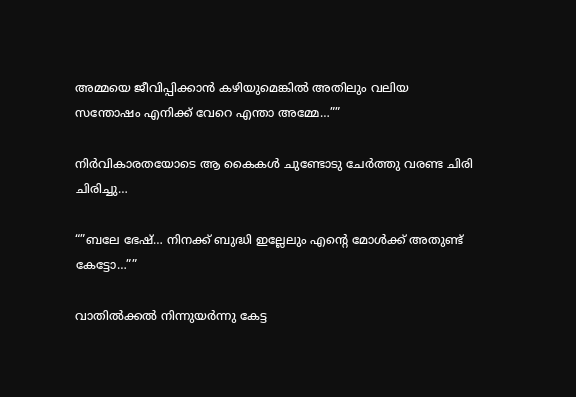അമ്മയെ ജീവിപ്പിക്കാൻ കഴിയുമെങ്കിൽ അതിലും വലിയ സന്തോഷം എനിക്ക് വേറെ എന്താ അമ്മേ…””

നിർവികാരതയോടെ ആ കൈകൾ ചുണ്ടോടു ചേർത്തു വരണ്ട ചിരി ചിരിച്ചു…

“”ബലേ ഭേഷ്… നിനക്ക് ബുദ്ധി ഇല്ലേലും എന്റെ മോൾക്ക് അതുണ്ട് കേട്ടോ…””

വാതിൽക്കൽ നിന്നുയർന്നു കേട്ട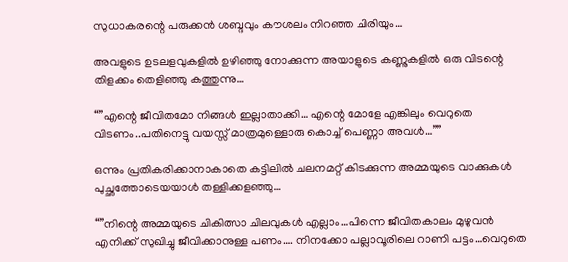സുധാകരന്റെ പരുക്കൻ ശബ്ദവും കൗശലം നിറഞ്ഞ ചിരിയും…

അവളുടെ ഉടലളവുകളിൽ ഉഴിഞ്ഞു നോക്കുന്ന അയാളുടെ കണ്ണുകളിൽ ഒരു വിടന്റെ തിളക്കം തെളിഞ്ഞു കത്തുന്നു…

“”എന്റെ ജീവിതമോ നിങ്ങൾ ഇല്ലാതാക്കി… എന്റെ മോളേ എങ്കിലും വെറുതെ വിടണം..പതിനെട്ടു വയസ്സ് മാത്രമുള്ളൊരു കൊച്ച് പെണ്ണാ അവൾ…””

ഒന്നും പ്രതികരിക്കാനാകാതെ കട്ടിലിൽ ചലനമറ്റ് കിടക്കുന്ന അമ്മയുടെ വാക്കുകൾ പുച്ഛത്തോടെയയാൾ തള്ളിക്കളഞ്ഞു…

“”നിന്റെ അമ്മയുടെ ചികിത്സാ ചിലവുകൾ എല്ലാം…പിന്നെ ജീവിതകാലം മുഴുവൻ എനിക്ക് സുഖിച്ചു ജീവിക്കാനുള്ള പണം…. നിനക്കോ പല്ലാവൂരിലെ റാണി പട്ടം…വെറുതെ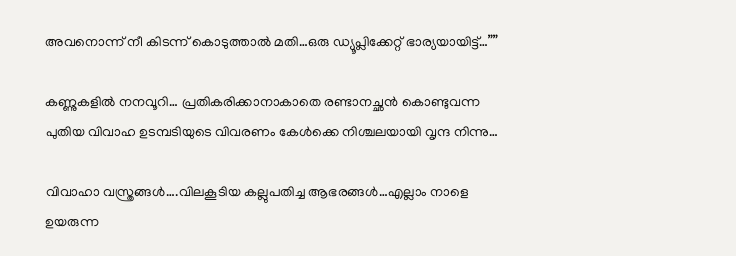അവനൊന്ന്‌ നീ കിടന്ന് കൊടുത്താൽ മതി…ഒരു ഡ്യൂപ്ലിക്കേറ്റ് ഭാര്യയായിട്ട്…””

കണ്ണുകളിൽ നനവൂറി… പ്രതികരിക്കാനാകാതെ രണ്ടാനച്ഛൻ കൊണ്ടുവന്ന പുതിയ വിവാഹ ഉടമ്പടിയുടെ വിവരണം കേൾക്കെ നിശ്ചലയായി വൃന്ദ നിന്നു…

വിവാഹാ വസ്ത്രങ്ങൾ….വിലകൂടിയ കല്ലുപതിച്ച ആഭരങ്ങൾ…എല്ലാം നാളെ ഉയരുന്ന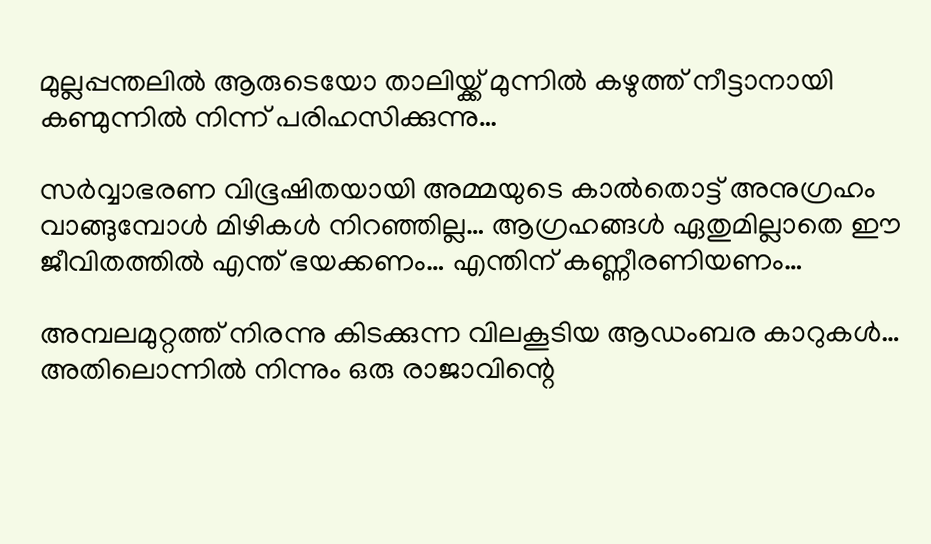മുല്ലപ്പന്തലിൽ ആരുടെയോ താലിയ്ക്ക് മുന്നിൽ കഴുത്ത് നീട്ടാനായി കണ്മുന്നിൽ നിന്ന് പരിഹസിക്കുന്നു…

സർവ്വാഭരണ വിഭൂഷിതയായി അമ്മയുടെ കാൽതൊട്ട് അനുഗ്രഹം വാങ്ങുമ്പോൾ മിഴികൾ നിറഞ്ഞില്ല… ആഗ്രഹങ്ങൾ ഏതുമില്ലാതെ ഈ ജീവിതത്തിൽ എന്ത് ഭയക്കണം… എന്തിന് കണ്ണീരണിയണം…

അമ്പലമുറ്റത്ത് നിരന്നു കിടക്കുന്ന വിലകൂടിയ ആഡംബര കാറുകൾ…
അതിലൊന്നിൽ നിന്നും ഒരു രാജാവിന്റെ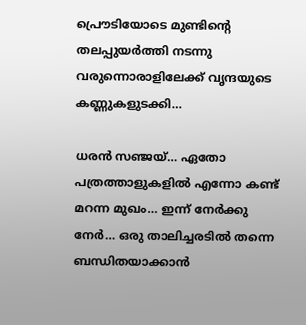പ്രൌടിയോടെ മുണ്ടിന്റെ തലപ്പുയർത്തി നടന്നു വരുന്നൊരാളിലേക്ക് വൃന്ദയുടെ കണ്ണുകളുടക്കി…

ധരൻ സഞ്ജയ്… ഏതോ പത്രത്താളുകളിൽ എന്നോ കണ്ട് മറന്ന മുഖം… ഇന്ന് നേർക്കു നേർ… ഒരു താലിച്ചരടിൽ തന്നെ ബന്ധിതയാക്കാൻ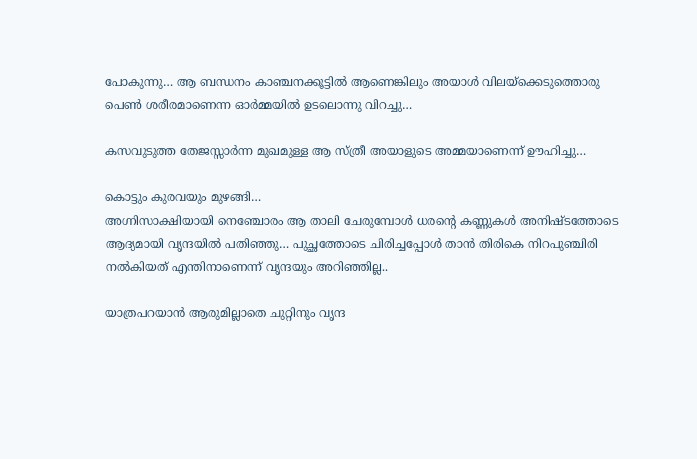പോകുന്നു… ആ ബന്ധനം കാഞ്ചനക്കൂട്ടിൽ ആണെങ്കിലും അയാൾ വിലയ്ക്കെടുത്തൊരു പെൺ ശരീരമാണെന്ന ഓർമ്മയിൽ ഉടലൊന്നു വിറച്ചു…

കസവുടുത്ത തേജസ്സാർന്ന മുഖമുള്ള ആ സ്ത്രീ അയാളുടെ അമ്മയാണെന്ന് ഊഹിച്ചു…

കൊട്ടും കുരവയും മുഴങ്ങി…
അഗ്നിസാക്ഷിയായി നെഞ്ചോരം ആ താലി ചേരുമ്പോൾ ധരന്റെ കണ്ണുകൾ അനിഷ്ടത്തോടെ ആദ്യമായി വൃന്ദയിൽ പതിഞ്ഞു… പുച്ഛത്തോടെ ചിരിച്ചപ്പോൾ താൻ തിരികെ നിറപുഞ്ചിരി നൽകിയത് എന്തിനാണെന്ന് വൃന്ദയും അറിഞ്ഞില്ല..

യാത്രപറയാൻ ആരുമില്ലാതെ ചുറ്റിനും വൃന്ദ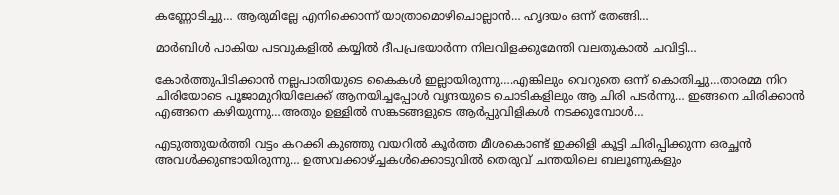കണ്ണോടിച്ചു… ആരുമില്ലേ എനിക്കൊന്ന് യാത്രാമൊഴിചൊല്ലാൻ… ഹൃദയം ഒന്ന് തേങ്ങി…

മാർബിൾ പാകിയ പടവുകളിൽ കയ്യിൽ ദീപപ്രഭയാർന്ന നിലവിളക്കുമേന്തി വലതുകാൽ ചവിട്ടി…

കോർത്തുപിടിക്കാൻ നല്ലപാതിയുടെ കൈകൾ ഇല്ലായിരുന്നു….എങ്കിലും വെറുതെ ഒന്ന് കൊതിച്ചു…താരമ്മ നിറ ചിരിയോടെ പൂജാമുറിയിലേക്ക് ആനയിച്ചപ്പോൾ വൃന്ദയുടെ ചൊടികളിലും ആ ചിരി പടർന്നു… ഇങ്ങനെ ചിരിക്കാൻ എങ്ങനെ കഴിയുന്നു…അതും ഉള്ളിൽ സങ്കടങ്ങളുടെ ആർപ്പുവിളികൾ നടക്കുമ്പോൾ…

എടുത്തുയർത്തി വട്ടം കറക്കി കുഞ്ഞു വയറിൽ കൂർത്ത മീശകൊണ്ട് ഇക്കിളി കൂട്ടി ചിരിപ്പിക്കുന്ന ഒരച്ഛൻ അവൾക്കുണ്ടായിരുന്നു… ഉത്സവക്കാഴ്ച്ചകൾക്കൊടുവിൽ തെരുവ് ചന്തയിലെ ബലൂണുകളും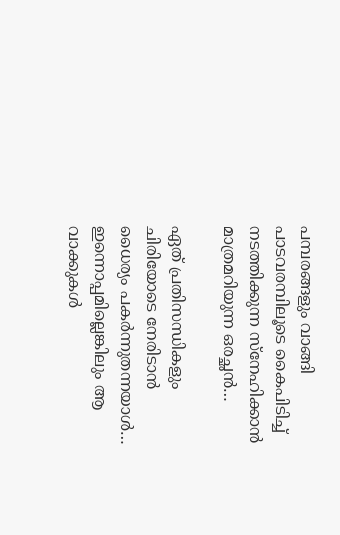പമ്പരങ്ങളും വാങ്ങി പാടവരമ്പിലൂടെ കൈപിടിച്ച് നടത്തിക്കുന്ന സ്നേഹിക്കാൻ മാത്രമറിയുന്ന ഒരച്ഛൻ…

ഏത് പ്രതിസന്ധികളും ചിരിയോടെ നേരിടാൻ ധൈര്യം പകർന്നുതന്നയാൾ…
ഇന്നൊപ്പമില്ലെങ്കിലും ആ വാക്കുകൾ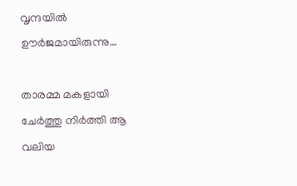വൃന്ദയിൽ ഊർജമായിരുന്നു…

താരമ്മ മകളായി ചേർത്തു നിർത്തി ആ വലിയ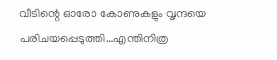വീടിന്റെ ഓരോ കോണുകളും വൃന്ദയെ പരിചയപ്പെടുത്തി…എന്തിനിത്ര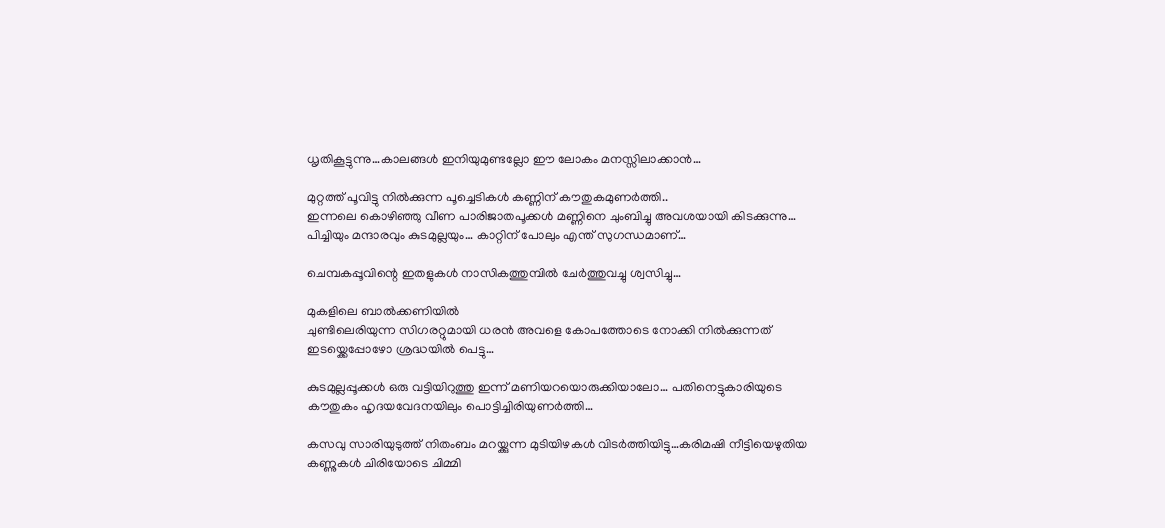ധൃതികൂട്ടുന്നു…കാലങ്ങൾ ഇനിയുമുണ്ടല്ലോ ഈ ലോകം മനസ്സിലാക്കാൻ…

മുറ്റത്ത് പൂവിട്ടു നിൽക്കുന്ന പൂച്ചെടികൾ കണ്ണിന് കൗതുകമുണർത്തി..
ഇന്നലെ കൊഴിഞ്ഞു വീണ പാരിജാതപൂക്കൾ മണ്ണിനെ ചുംബിച്ചു അവശയായി കിടക്കുന്നു… പിച്ചിയും മന്ദാരവും കുടമുല്ലയും… കാറ്റിന് പോലും എന്ത് സുഗന്ധമാണ്…

ചെമ്പകപ്പൂവിന്റെ ഇതളുകൾ നാസികത്തുമ്പിൽ ചേർത്തുവച്ചു ശ്വസിച്ചു…

മുകളിലെ ബാൽക്കണിയിൽ
ചുണ്ടിലെരിയുന്ന സിഗരറ്റുമായി ധരൻ അവളെ കോപത്തോടെ നോക്കി നിൽക്കുന്നത് ഇടയ്ക്കെപ്പോഴോ ശ്രദ്ധയിൽ പെട്ടു…

കുടമുല്ലപ്പൂക്കൾ ഒരു വട്ടിയിറുത്തു ഇന്ന് മണിയറയൊരുക്കിയാലോ… പതിനെട്ടുകാരിയുടെ കൗതുകം ഹൃദയവേദനയിലും പൊട്ടിച്ചിരിയുണർത്തി…

കസവു സാരിയുടുത്ത് നിതംബം മറയ്ക്കുന്ന മുടിയിഴകൾ വിടർത്തിയിട്ടു…കരിമഷി നീട്ടിയെഴുതിയ കണ്ണുകൾ ചിരിയോടെ ചിമ്മി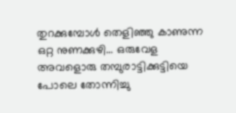തുറക്കുമ്പോൾ തെളിഞ്ഞു കാണുന്ന ഒറ്റ നുണക്കുഴി… ഒരുവേള അവളൊരു തമ്പുരാട്ടിക്കുട്ടിയെ പോലെ തോന്നിച്ചു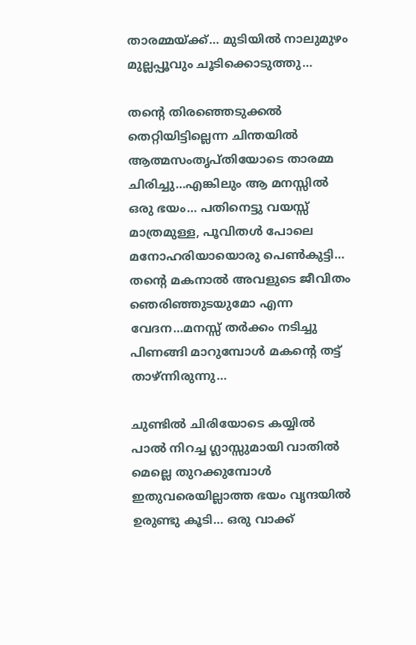താരമ്മയ്ക്ക്… മുടിയിൽ നാലുമുഴം മുല്ലപ്പൂവും ചൂടിക്കൊടുത്തു…

തന്റെ തിരഞ്ഞെടുക്കൽ തെറ്റിയിട്ടില്ലെന്ന ചിന്തയിൽ ആത്മസംതൃപ്തിയോടെ താരമ്മ ചിരിച്ചു…എങ്കിലും ആ മനസ്സിൽ ഒരു ഭയം… പതിനെട്ടു വയസ്സ് മാത്രമുള്ള, പൂവിതൾ പോലെ മനോഹരിയായൊരു പെൺകുട്ടി… തന്റെ മകനാൽ അവളുടെ ജീവിതം ഞെരിഞ്ഞുടയുമോ എന്ന വേദന…മനസ്സ് തർക്കം നടിച്ചു പിണങ്ങി മാറുമ്പോൾ മകന്റെ തട്ട് താഴ്ന്നിരുന്നു…

ചുണ്ടിൽ ചിരിയോടെ കയ്യിൽ പാൽ നിറച്ച ഗ്ലാസ്സുമായി വാതിൽ മെല്ലെ തുറക്കുമ്പോൾ ഇതുവരെയില്ലാത്ത ഭയം വൃന്ദയിൽ ഉരുണ്ടു കൂടി… ഒരു വാക്ക്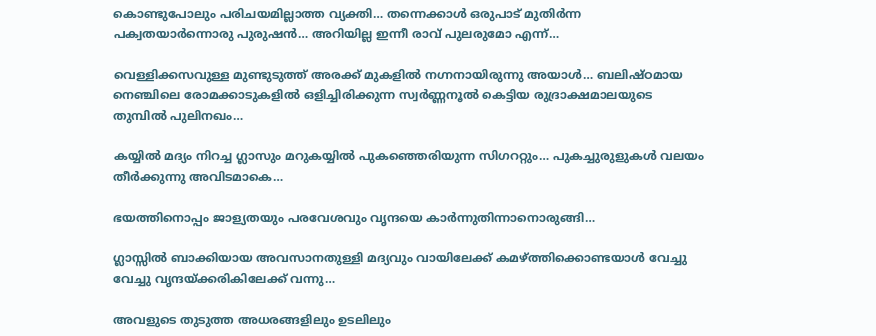കൊണ്ടുപോലും പരിചയമില്ലാത്ത വ്യക്തി… തന്നെക്കാൾ ഒരുപാട് മുതിർന്ന പക്വതയാർന്നൊരു പുരുഷൻ… അറിയില്ല ഇന്നീ രാവ് പുലരുമോ എന്ന്…

വെള്ളിക്കസവുള്ള മുണ്ടുടുത്ത് അരക്ക് മുകളിൽ നഗ്നനായിരുന്നു അയാൾ… ബലിഷ്ഠമായ നെഞ്ചിലെ രോമക്കാടുകളിൽ ഒളിച്ചിരിക്കുന്ന സ്വർണ്ണനൂൽ കെട്ടിയ രുദ്രാക്ഷമാലയുടെ തുമ്പിൽ പുലിനഖം…

കയ്യിൽ മദ്യം നിറച്ച ഗ്ലാസും മറുകയ്യിൽ പുകഞ്ഞെരിയുന്ന സിഗററ്റും… പുകച്ചുരുളുകൾ വലയം തീർക്കുന്നു അവിടമാകെ…

ഭയത്തിനൊപ്പം ജാള്യതയും പരവേശവും വൃന്ദയെ കാർന്നുതിന്നാനൊരുങ്ങി…

ഗ്ലാസ്സിൽ ബാക്കിയായ അവസാനതുള്ളി മദ്യവും വായിലേക്ക് കമഴ്ത്തിക്കൊണ്ടയാൾ വേച്ചു വേച്ചു വൃന്ദയ്‌ക്കരികിലേക്ക് വന്നു…

അവളുടെ തുടുത്ത അധരങ്ങളിലും ഉടലിലും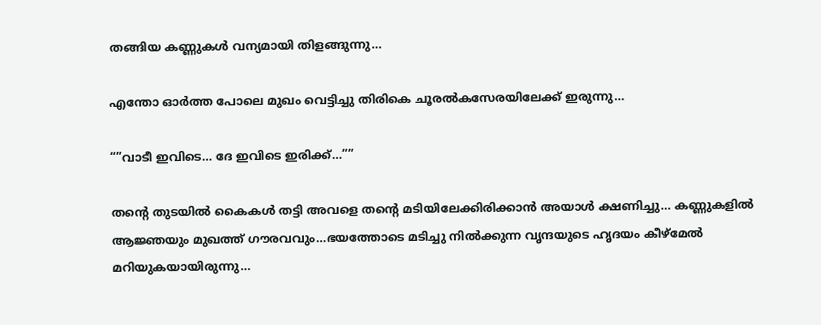തങ്ങിയ കണ്ണുകൾ വന്യമായി തിളങ്ങുന്നു…

എന്തോ ഓർത്ത പോലെ മുഖം വെട്ടിച്ചു തിരികെ ചൂരൽകസേരയിലേക്ക് ഇരുന്നു…

“”വാടീ ഇവിടെ… ദേ ഇവിടെ ഇരിക്ക്…””

തന്റെ തുടയിൽ കൈകൾ തട്ടി അവളെ തന്റെ മടിയിലേക്കിരിക്കാൻ അയാൾ ക്ഷണിച്ചു… കണ്ണുകളിൽ ആജ്ഞയും മുഖത്ത് ഗൗരവവും…ഭയത്തോടെ മടിച്ചു നിൽക്കുന്ന വൃന്ദയുടെ ഹൃദയം കീഴ്മേൽ മറിയുകയായിരുന്നു…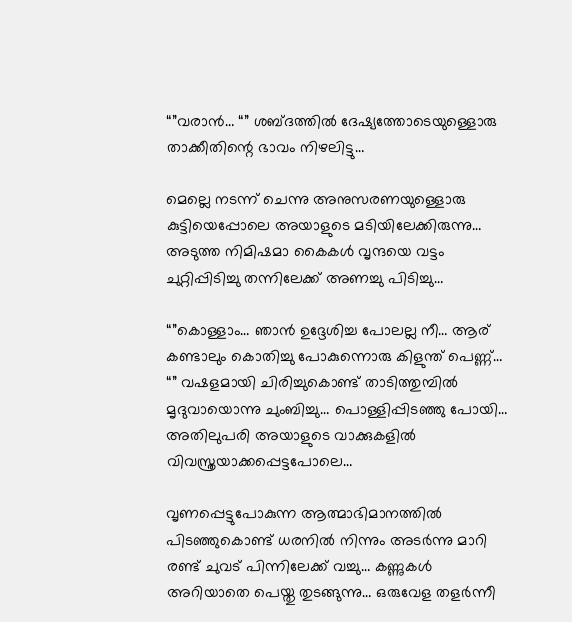“”വരാൻ… “” ശബ്ദത്തിൽ ദേഷ്യത്തോടെയുള്ളൊരു താക്കീതിന്റെ ഭാവം നിഴലിട്ടു…

മെല്ലെ നടന്ന് ചെന്നു അനുസരണയുള്ളൊരു കുട്ടിയെപ്പോലെ അയാളുടെ മടിയിലേക്കിരുന്നു… അടുത്ത നിമിഷമാ കൈകൾ വൃന്ദയെ വട്ടം ചുറ്റിപ്പിടിച്ചു തന്നിലേക്ക് അണച്ചു പിടിച്ചു…

“”കൊള്ളാം… ഞാൻ ഉദ്ദേശിച്ച പോലല്ല നീ… ആര് കണ്ടാലും കൊതിച്ചു പോകുന്നൊരു കിളുന്ത് പെണ്ണ്… “” വഷളമായി ചിരിച്ചുകൊണ്ട് താടിത്തുമ്പിൽ മൃദുവായൊന്നു ചുംബിച്ചു… പൊള്ളിപ്പിടഞ്ഞു പോയി… അതിലുപരി അയാളുടെ വാക്കുകളിൽ വിവസ്ത്രയാക്കപ്പെട്ടപോലെ…

വൃണപ്പെട്ടുപോകുന്ന ആത്മാഭിമാനത്തിൽ പിടഞ്ഞുകൊണ്ട് ധരനിൽ നിന്നും അടർന്നു മാറി രണ്ട് ചുവട് പിന്നിലേക്ക് വച്ചു… കണ്ണുകൾ അറിയാതെ പെയ്തു തുടങ്ങുന്നു… ഒരുവേള തളർന്നീ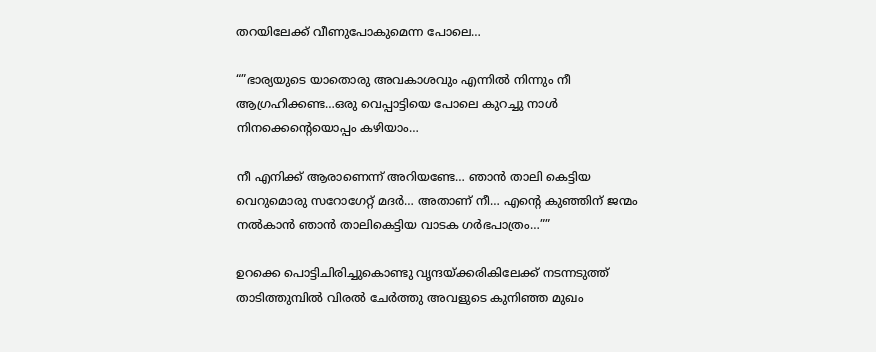തറയിലേക്ക് വീണുപോകുമെന്ന പോലെ…

“”ഭാര്യയുടെ യാതൊരു അവകാശവും എന്നിൽ നിന്നും നീ ആഗ്രഹിക്കണ്ട…ഒരു വെപ്പാട്ടിയെ പോലെ കുറച്ചു നാൾ നിനക്കെന്റെയൊപ്പം കഴിയാം…

നീ എനിക്ക് ആരാണെന്ന് അറിയണ്ടേ… ഞാൻ താലി കെട്ടിയ വെറുമൊരു സറോഗേറ്റ് മദർ… അതാണ്‌ നീ… എന്റെ കുഞ്ഞിന് ജന്മം നൽകാൻ ഞാൻ താലികെട്ടിയ വാടക ഗർഭപാത്രം…””

ഉറക്കെ പൊട്ടിചിരിച്ചുകൊണ്ടു വൃന്ദയ്‌ക്കരികിലേക്ക് നടന്നടുത്ത് താടിത്തുമ്പിൽ വിരൽ ചേർത്തു അവളുടെ കുനിഞ്ഞ മുഖം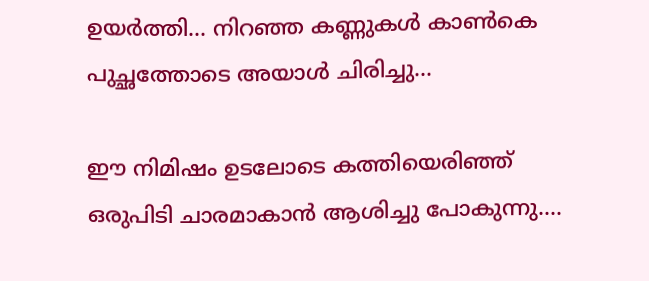ഉയർത്തി… നിറഞ്ഞ കണ്ണുകൾ കാൺകെ പുച്ഛത്തോടെ അയാൾ ചിരിച്ചു…

ഈ നിമിഷം ഉടലോടെ കത്തിയെരിഞ്ഞ് ഒരുപിടി ചാരമാകാൻ ആശിച്ചു പോകുന്നു….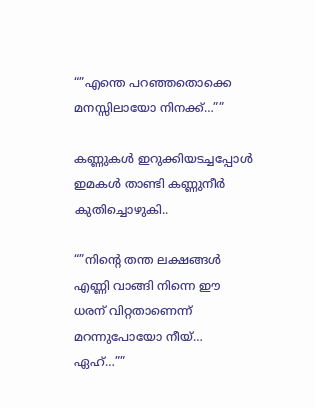“”എന്തെ പറഞ്ഞതൊക്കെ മനസ്സിലായോ നിനക്ക്…””

കണ്ണുകൾ ഇറുക്കിയടച്ചപ്പോൾ ഇമകൾ താണ്ടി കണ്ണുനീർ കുതിച്ചൊഴുകി..

“”നിന്റെ തന്ത ലക്ഷങ്ങൾ എണ്ണി വാങ്ങി നിന്നെ ഈ ധരന് വിറ്റതാണെന്ന് മറന്നുപോയോ നീയ്… ഏഹ്…””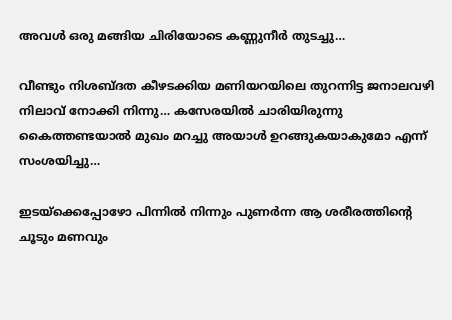അവൾ ഒരു മങ്ങിയ ചിരിയോടെ കണ്ണുനീർ തുടച്ചു…

വീണ്ടും നിശബ്ദത കീഴടക്കിയ മണിയറയിലെ തുറന്നിട്ട ജനാലവഴി നിലാവ് നോക്കി നിന്നു… കസേരയിൽ ചാരിയിരുന്നു കൈത്തണ്ടയാൽ മുഖം മറച്ചു അയാൾ ഉറങ്ങുകയാകുമോ എന്ന് സംശയിച്ചു…

ഇടയ്ക്കെപ്പോഴോ പിന്നിൽ നിന്നും പുണർന്ന ആ ശരീരത്തിന്റെ ചൂടും മണവും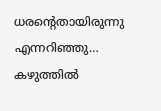ധരന്റെതായിരുന്നു എന്നറിഞ്ഞു… കഴുത്തിൽ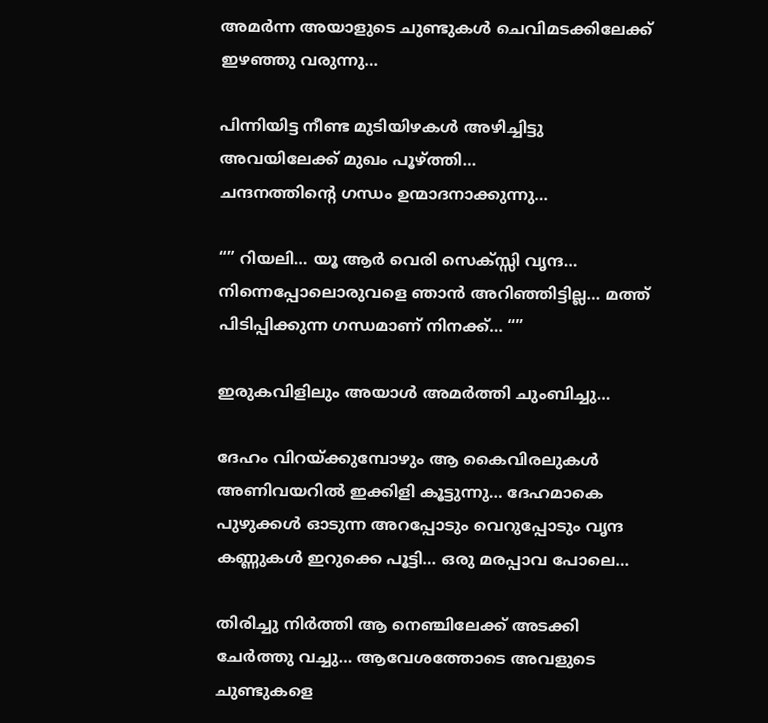അമർന്ന അയാളുടെ ചുണ്ടുകൾ ചെവിമടക്കിലേക്ക് ഇഴഞ്ഞു വരുന്നു…

പിന്നിയിട്ട നീണ്ട മുടിയിഴകൾ അഴിച്ചിട്ടു അവയിലേക്ക് മുഖം പൂഴ്ത്തി…
ചന്ദനത്തിന്റെ ഗന്ധം ഉന്മാദനാക്കുന്നു…

“” റിയലി… യൂ ആർ വെരി സെക്സ്സി വൃന്ദ… നിന്നെപ്പോലൊരുവളെ ഞാൻ അറിഞ്ഞിട്ടില്ല… മത്ത് പിടിപ്പിക്കുന്ന ഗന്ധമാണ് നിനക്ക്… “”

ഇരുകവിളിലും അയാൾ അമർത്തി ചുംബിച്ചു…

ദേഹം വിറയ്ക്കുമ്പോഴും ആ കൈവിരലുകൾ അണിവയറിൽ ഇക്കിളി കൂട്ടുന്നു… ദേഹമാകെ പുഴുക്കൾ ഓടുന്ന അറപ്പോടും വെറുപ്പോടും വൃന്ദ കണ്ണുകൾ ഇറുക്കെ പൂട്ടി… ഒരു മരപ്പാവ പോലെ…

തിരിച്ചു നിർത്തി ആ നെഞ്ചിലേക്ക് അടക്കി ചേർത്തു വച്ചു… ആവേശത്തോടെ അവളുടെ ചുണ്ടുകളെ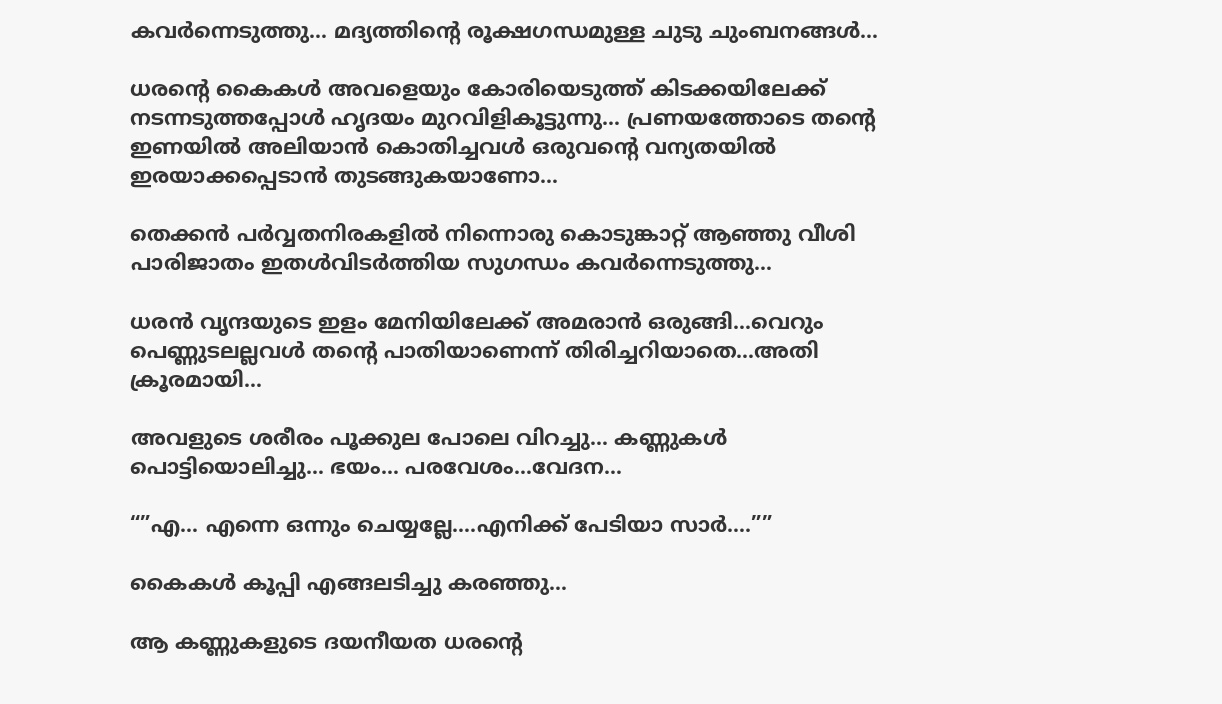കവർന്നെടുത്തു… മദ്യത്തിന്റെ രൂക്ഷഗന്ധമുള്ള ചുടു ചുംബനങ്ങൾ…

ധരന്റെ കൈകൾ അവളെയും കോരിയെടുത്ത് കിടക്കയിലേക്ക് നടന്നടുത്തപ്പോൾ ഹൃദയം മുറവിളികൂട്ടുന്നു… പ്രണയത്തോടെ തന്റെ ഇണയിൽ അലിയാൻ കൊതിച്ചവൾ ഒരുവന്റെ വന്യതയിൽ ഇരയാക്കപ്പെടാൻ തുടങ്ങുകയാണോ…

തെക്കൻ പർവ്വതനിരകളിൽ നിന്നൊരു കൊടുങ്കാറ്റ് ആഞ്ഞു വീശി പാരിജാതം ഇതൾവിടർത്തിയ സുഗന്ധം കവർന്നെടുത്തു…

ധരൻ വൃന്ദയുടെ ഇളം മേനിയിലേക്ക് അമരാൻ ഒരുങ്ങി…വെറും പെണ്ണുടലല്ലവൾ തന്റെ പാതിയാണെന്ന് തിരിച്ചറിയാതെ…അതി ക്രൂരമായി…

അവളുടെ ശരീരം പൂക്കുല പോലെ വിറച്ചു… കണ്ണുകൾ പൊട്ടിയൊലിച്ചു… ഭയം… പരവേശം…വേദന…

“”എ… എന്നെ ഒന്നും ചെയ്യല്ലേ….എനിക്ക് പേടിയാ സാർ….””

കൈകൾ കൂപ്പി എങ്ങലടിച്ചു കരഞ്ഞു…

ആ കണ്ണുകളുടെ ദയനീയത ധരന്റെ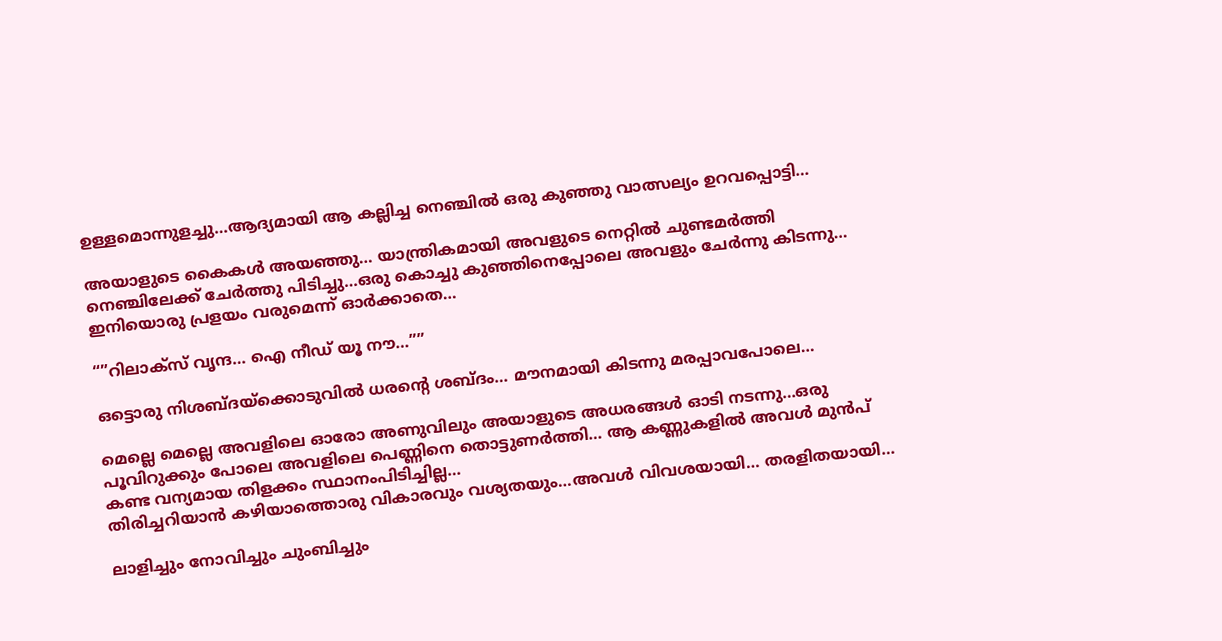ഉള്ളമൊന്നുളച്ചു…ആദ്യമായി ആ കല്ലിച്ച നെഞ്ചിൽ ഒരു കുഞ്ഞു വാത്സല്യം ഉറവപ്പൊട്ടി…

അയാളുടെ കൈകൾ അയഞ്ഞു… യാന്ത്രികമായി അവളുടെ നെറ്റിൽ ചുണ്ടമർത്തി നെഞ്ചിലേക്ക് ചേർത്തു പിടിച്ചു…ഒരു കൊച്ചു കുഞ്ഞിനെപ്പോലെ അവളും ചേർന്നു കിടന്നു… ഇനിയൊരു പ്രളയം വരുമെന്ന് ഓർക്കാതെ…

“”റിലാക്സ് വൃന്ദ… ഐ നീഡ് യൂ നൗ…””

ഒട്ടൊരു നിശബ്ദയ്ക്കൊടുവിൽ ധരന്റെ ശബ്ദം… മൗനമായി കിടന്നു മരപ്പാവപോലെ…

മെല്ലെ മെല്ലെ അവളിലെ ഓരോ അണുവിലും അയാളുടെ അധരങ്ങൾ ഓടി നടന്നു…ഒരു പൂവിറുക്കും പോലെ അവളിലെ പെണ്ണിനെ തൊട്ടുണർത്തി… ആ കണ്ണുകളിൽ അവൾ മുൻപ് കണ്ട വന്യമായ തിളക്കം സ്ഥാനംപിടിച്ചില്ല…
തിരിച്ചറിയാൻ കഴിയാത്തൊരു വികാരവും വശ്യതയും…അവൾ വിവശയായി… തരളിതയായി…

ലാളിച്ചും നോവിച്ചും ചുംബിച്ചും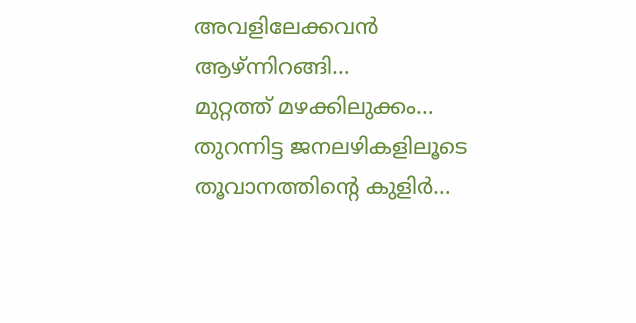അവളിലേക്കവൻ ആഴ്ന്നിറങ്ങി…
മുറ്റത്ത് മഴക്കിലുക്കം…
തുറന്നിട്ട ജനലഴികളിലൂടെ തൂവാനത്തിന്റെ കുളിർ…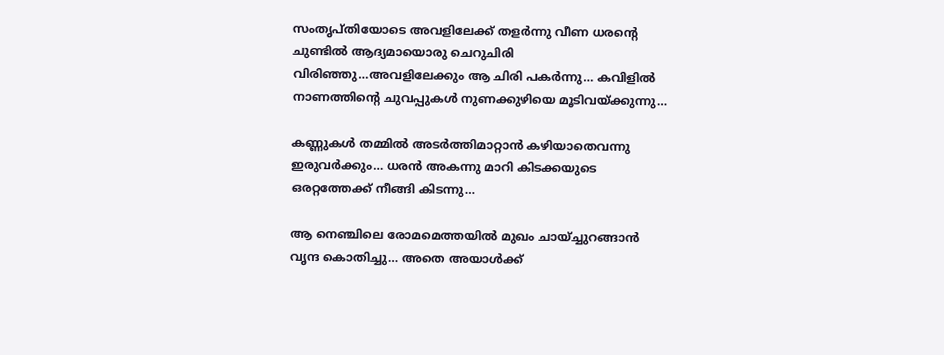സംതൃപ്തിയോടെ അവളിലേക്ക് തളർന്നു വീണ ധരന്റെ ചുണ്ടിൽ ആദ്യമായൊരു ചെറുചിരി വിരിഞ്ഞു…അവളിലേക്കും ആ ചിരി പകർന്നു… കവിളിൽ നാണത്തിന്റെ ചുവപ്പുകൾ നുണക്കുഴിയെ മൂടിവയ്ക്കുന്നു…

കണ്ണുകൾ തമ്മിൽ അടർത്തിമാറ്റാൻ കഴിയാതെവന്നു ഇരുവർക്കും… ധരൻ അകന്നു മാറി കിടക്കയുടെ ഒരറ്റത്തേക്ക് നീങ്ങി കിടന്നു…

ആ നെഞ്ചിലെ രോമമെത്തയിൽ മുഖം ചായ്ച്ചുറങ്ങാൻ വൃന്ദ കൊതിച്ചു… അതെ അയാൾക്ക്‌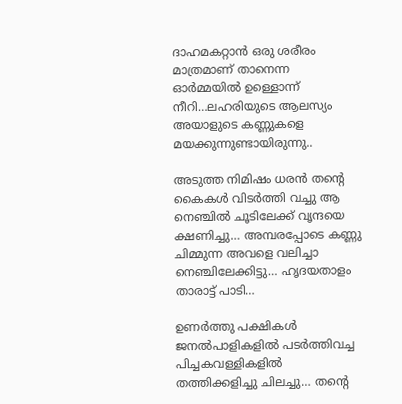ദാഹമകറ്റാൻ ഒരു ശരീരം മാത്രമാണ് താനെന്ന ഓർമ്മയിൽ ഉള്ളൊന്ന് നീറി…ലഹരിയുടെ ആലസ്യം അയാളുടെ കണ്ണുകളെ മയക്കുന്നുണ്ടായിരുന്നു..

അടുത്ത നിമിഷം ധരൻ തന്റെ കൈകൾ വിടർത്തി വച്ചു ആ നെഞ്ചിൽ ചൂടിലേക്ക് വൃന്ദയെ ക്ഷണിച്ചു… അമ്പരപ്പോടെ കണ്ണു ചിമ്മുന്ന അവളെ വലിച്ചാ നെഞ്ചിലേക്കിട്ടു… ഹൃദയതാളം താരാട്ട് പാടി…

ഉണർത്തു പക്ഷികൾ ജനൽപാളികളിൽ പടർത്തിവച്ച പിച്ചകവള്ളികളിൽ തത്തിക്കളിച്ചു ചിലച്ചു… തന്റെ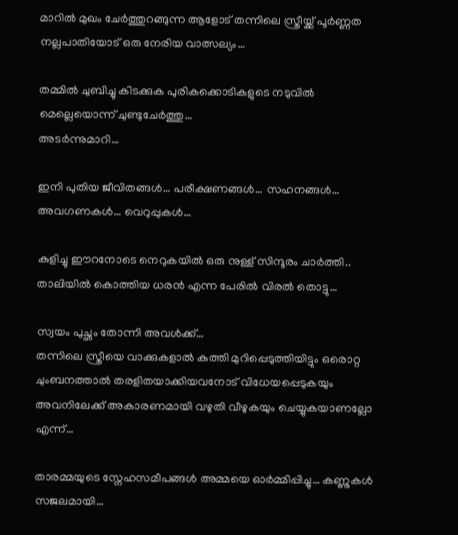മാറിൽ മുഖം ചേർത്തുറങ്ങുന്ന ആളോട് തന്നിലെ സ്ത്രീയ്ക്ക് പൂർണ്ണത നല്ലപാതിയോട് ഒരു നേരിയ വാത്സല്യം…

തമ്മിൽ ചുബിച്ചു കിടക്കുക പുരികക്കൊടികളുടെ നടുവിൽ മെല്ലെയൊന്ന് ചുണ്ടുചേർത്തു…
അടർന്നുമാറി…

ഇനി പുതിയ ജീവിതങ്ങൾ… പരീക്ഷണങ്ങൾ… സഹനങ്ങൾ… അവഗണകൾ… വെറുപ്പുകൾ…

കുളിച്ചു ഈറനോടെ നെറുകയിൽ ഒരു നുള്ള് സിന്ദൂരം ചാർത്തി.. താലിയിൽ കൊത്തിയ ധരൻ എന്ന പേരിൽ വിരൽ തൊട്ടു…

സ്വയം പുച്ഛം തോന്നി അവൾക്ക്…
തന്നിലെ സ്ത്രീയെ വാക്കുകളാൽ കുത്തി മുറിപ്പെടുത്തിയിട്ടും ഒരൊറ്റ ചുംബനത്താൽ തരളിതയാക്കിയവനോട് വിധേയപ്പെടുകയും അവനിലേക്ക് അകാരണമായി വഴുതി വീഴുകയും ചെയ്യുകയാണല്ലോ എന്ന്…

താരമ്മയുടെ സ്നേഹസമീപങ്ങൾ അമ്മയെ ഓർമ്മിപ്പിച്ചു… കണ്ണുകൾ സജലമായി…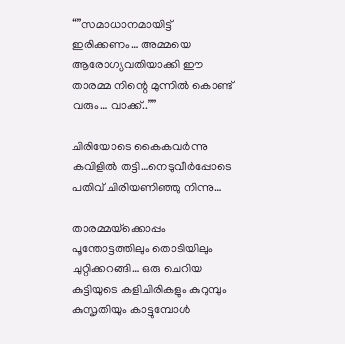“”സമാധാനമായിട്ട് ഇരിക്കണം… അമ്മയെ ആരോഗ്യവതിയാക്കി ഈ താരമ്മ നിന്റെ മുന്നിൽ കൊണ്ട് വരും… വാക്ക്..””

ചിരിയോടെ കൈകവർന്നു കവിളിൽ തട്ടി…നെടുവീർപ്പോടെ പതിവ് ചിരിയണിഞ്ഞു നിന്നു…

താരമ്മയ്‌ക്കൊപ്പം പൂന്തോട്ടത്തിലും തൊടിയിലും ചുറ്റിക്കറങ്ങി… ഒരു ചെറിയ കുട്ടിയുടെ കളിചിരികളും കുറുമ്പും കുസൃതിയും കാട്ടുമ്പോൾ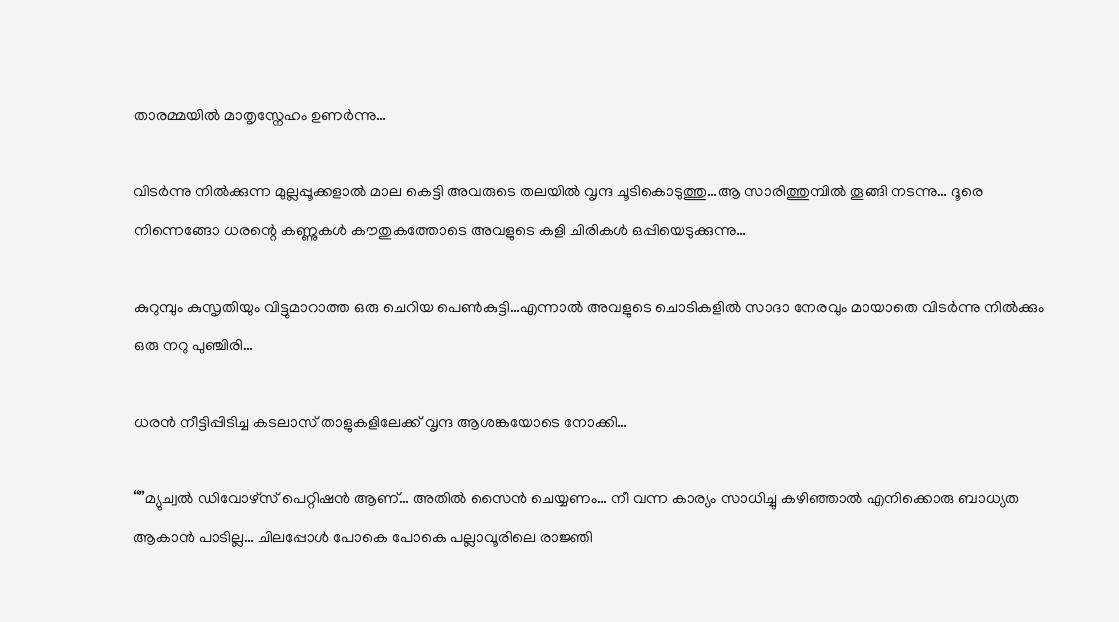താരമ്മയിൽ മാതൃസ്നേഹം ഉണർന്നു…

വിടർന്നു നിൽക്കുന്ന മുല്ലപ്പൂക്കളാൽ മാല കെട്ടി അവരുടെ തലയിൽ വൃന്ദ ചൂടികൊടുത്തു…ആ സാരിത്തുമ്പിൽ തൂങ്ങി നടന്നു… ദൂരെ നിന്നെങ്ങോ ധരന്റെ കണ്ണുകൾ കൗതുകത്തോടെ അവളുടെ കളി ചിരികൾ ഒപ്പിയെടുക്കുന്നു…

കുറുമ്പും കുസൃതിയും വിട്ടുമാറാത്ത ഒരു ചെറിയ പെൺകുട്ടി…എന്നാൽ അവളുടെ ചൊടികളിൽ സാദാ നേരവും മായാതെ വിടർന്നു നിൽക്കും ഒരു നറു പുഞ്ചിരി…

ധരൻ നീട്ടിപ്പിടിച്ച കടലാസ് താളുകളിലേക്ക് വൃന്ദ ആശങ്കയോടെ നോക്കി…

“”മ്യുച്വൽ ഡിവോഴ്സ് പെറ്റിഷൻ ആണ്… അതിൽ സൈൻ ചെയ്യണം… നീ വന്ന കാര്യം സാധിച്ചു കഴിഞ്ഞാൽ എനിക്കൊരു ബാധ്യത ആകാൻ പാടില്ല… ചിലപ്പോൾ പോകെ പോകെ പല്ലാവൂരിലെ രാജ്ഞി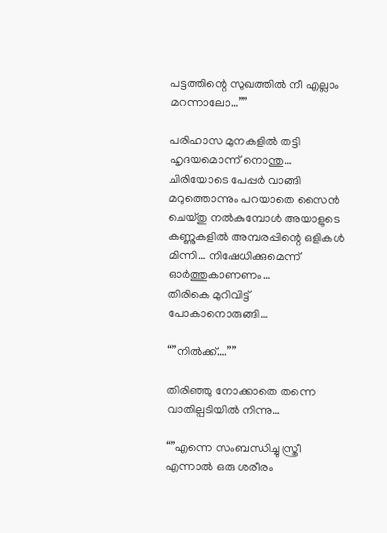പട്ടത്തിന്റെ സുഖത്തിൽ നീ എല്ലാം മറന്നാലോ…””

പരിഹാസ മുനകളിൽ തട്ടി ഹൃദയമൊന്ന് നൊന്തു… ചിരിയോടെ പേപ്പർ വാങ്ങി മറുത്തൊന്നും പറയാതെ സൈൻ ചെയ്തു നൽകുമ്പോൾ അയാളുടെ കണ്ണുകളിൽ അമ്പരപ്പിന്റെ ഒളികൾ മിന്നി… നിഷേധിക്കുമെന്ന് ഓർത്തുകാണണം…
തിരികെ മുറിവിട്ട് പോകാനൊരുങ്ങി…

“”നിൽക്ക്….””

തിരിഞ്ഞു നോക്കാതെ തന്നെ വാതില്പടിയിൽ നിന്നു…

“”എന്നെ സംബന്ധിച്ചു സ്ത്രീ എന്നാൽ ഒരു ശരീരം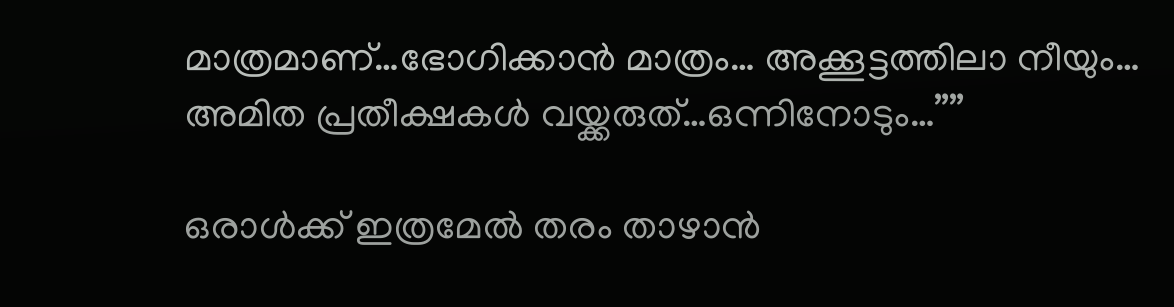മാത്രമാണ്…ഭോഗിക്കാൻ മാത്രം… അക്കൂട്ടത്തിലാ നീയും… അമിത പ്രതീക്ഷകൾ വയ്ക്കരുത്…ഒന്നിനോടും…””

ഒരാൾക്ക് ഇത്രമേൽ തരം താഴാൻ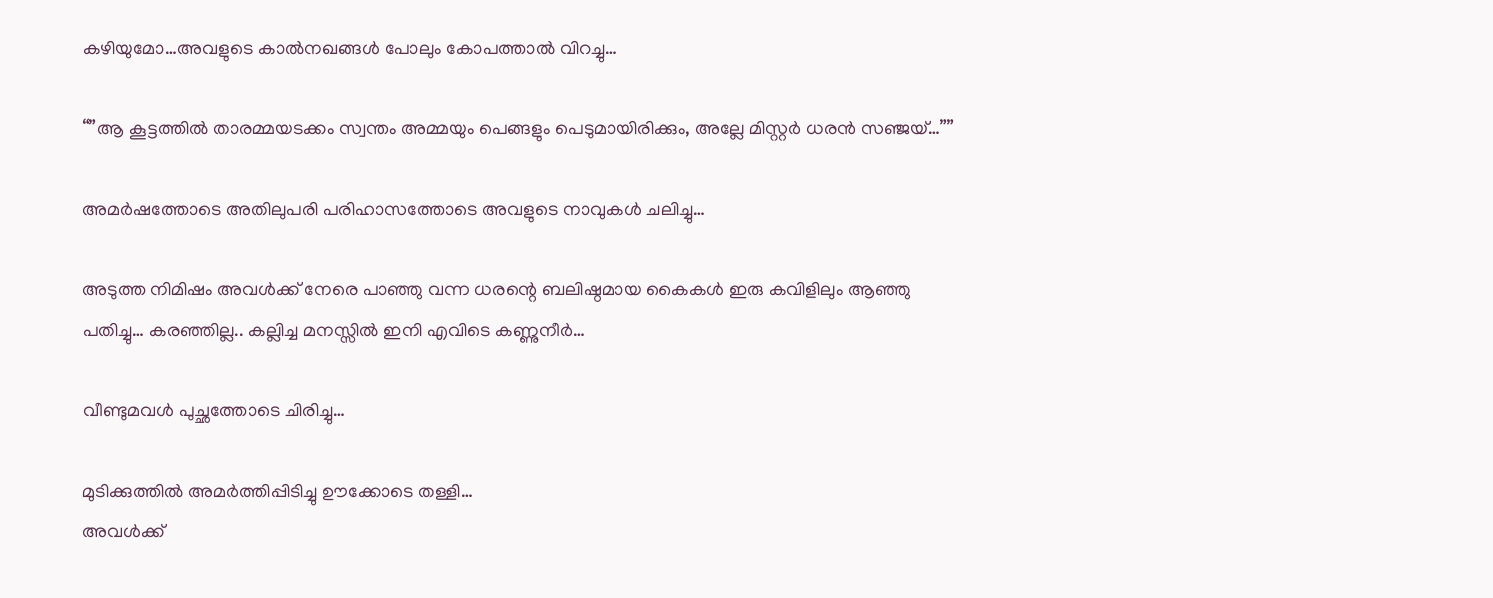കഴിയുമോ…അവളുടെ കാൽനഖങ്ങൾ പോലും കോപത്താൽ വിറച്ചു…

“”ആ കൂട്ടത്തിൽ താരമ്മയടക്കം സ്വന്തം അമ്മയും പെങ്ങളും പെടുമായിരിക്കും, അല്ലേ മിസ്റ്റർ ധരൻ സഞ്ജയ്‌…””

അമർഷത്തോടെ അതിലുപരി പരിഹാസത്തോടെ അവളുടെ നാവുകൾ ചലിച്ചു…

അടുത്ത നിമിഷം അവൾക്ക് നേരെ പാഞ്ഞു വന്ന ധരന്റെ ബലിഷ്ഠമായ കൈകൾ ഇരു കവിളിലും ആഞ്ഞു പതിച്ചു… കരഞ്ഞില്ല.. കല്ലിച്ച മനസ്സിൽ ഇനി എവിടെ കണ്ണുനീർ…

വീണ്ടുമവൾ പുച്ഛത്തോടെ ചിരിച്ചു…

മുടിക്കുത്തിൽ അമർത്തിപ്പിടിച്ചു ഊക്കോടെ തള്ളി…
അവൾക്ക്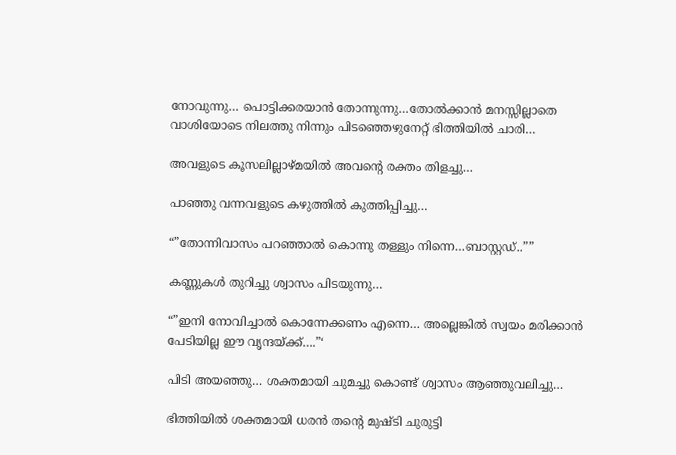നോവുന്നു… പൊട്ടിക്കരയാൻ തോന്നുന്നു…തോൽക്കാൻ മനസ്സില്ലാതെ വാശിയോടെ നിലത്തു നിന്നും പിടഞ്ഞെഴുനേറ്റ് ഭിത്തിയിൽ ചാരി…

അവളുടെ കൂസലില്ലാഴ്മയിൽ അവന്റെ രക്തം തിളച്ചു…

പാഞ്ഞു വന്നവളുടെ കഴുത്തിൽ കുത്തിപ്പിച്ചു…

“”തോന്നിവാസം പറഞ്ഞാൽ കൊന്നു തള്ളും നിന്നെ…ബാസ്റ്റഡ്..””

കണ്ണുകൾ തുറിച്ചു ശ്വാസം പിടയുന്നു…

“”ഇനി നോവിച്ചാൽ കൊന്നേക്കണം എന്നെ… അല്ലെങ്കിൽ സ്വയം മരിക്കാൻ പേടിയില്ല ഈ വൃന്ദയ്ക്ക്….”‘

പിടി അയഞ്ഞു… ശക്തമായി ചുമച്ചു കൊണ്ട് ശ്വാസം ആഞ്ഞുവലിച്ചു…

ഭിത്തിയിൽ ശക്തമായി ധരൻ തന്റെ മുഷ്ടി ചുരുട്ടി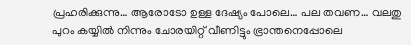പ്രഹരിക്കുന്നു… ആരോടോ ഉള്ള ദേഷ്യം പോലെ… പല തവണ… വലതു പുറം കയ്യിൽ നിന്നും ചോരയിറ്റ് വീണിട്ടും ഭ്രാന്തനെപ്പോലെ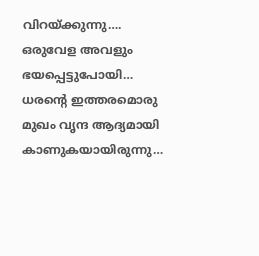വിറയ്ക്കുന്നു….
ഒരുവേള അവളും ഭയപ്പെട്ടുപോയി… ധരന്റെ ഇത്തരമൊരു മുഖം വൃന്ദ ആദ്യമായി കാണുകയായിരുന്നു…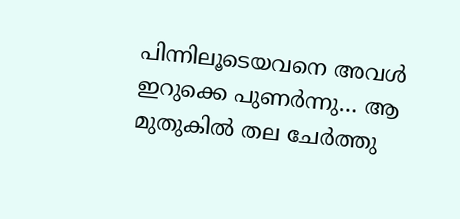പിന്നിലൂടെയവനെ അവൾ ഇറുക്കെ പുണർന്നു… ആ മുതുകിൽ തല ചേർത്തു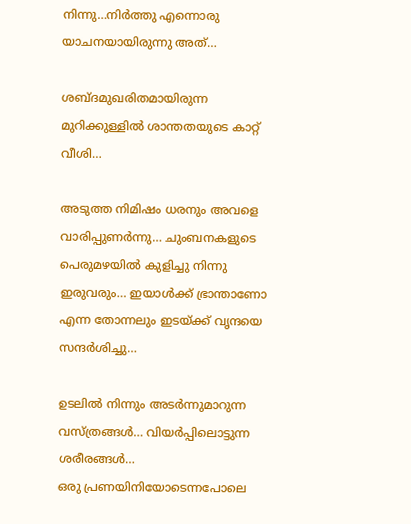നിന്നു…നിർത്തു എന്നൊരു യാചനയായിരുന്നു അത്‌…

ശബ്ദമുഖരിതമായിരുന്ന മുറിക്കുള്ളിൽ ശാന്തതയുടെ കാറ്റ് വീശി…

അടുത്ത നിമിഷം ധരനും അവളെ വാരിപ്പുണർന്നു… ചുംബനകളുടെ പെരുമഴയിൽ കുളിച്ചു നിന്നു ഇരുവരും… ഇയാൾക്ക് ഭ്രാന്താണോ എന്ന തോന്നലും ഇടയ്ക്ക് വൃന്ദയെ സന്ദർശിച്ചു…

ഉടലിൽ നിന്നും അടർന്നുമാറുന്ന വസ്ത്രങ്ങൾ… വിയർപ്പിലൊട്ടുന്ന ശരീരങ്ങൾ…
ഒരു പ്രണയിനിയോടെന്നപോലെ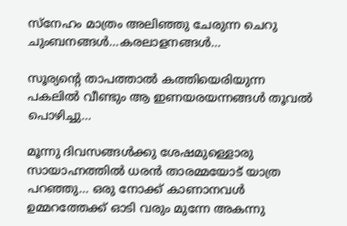സ്നേഹം മാത്രം അലിഞ്ഞു ചേരുന്ന ചെറു ചുംബനങ്ങൾ…കരലാളനങ്ങൾ…

സൂര്യന്റെ താപത്താൽ കത്തിയെരിയുന്ന പകലിൽ വീണ്ടും ആ ഇണയരയന്നങ്ങൾ തൂവൽ പൊഴിച്ചു…

മൂന്നു ദിവസങ്ങൾക്കു ശേഷമുള്ളൊരു സായാഹ്നത്തിൽ ധരൻ താരമ്മയോട് യാത്ര പറഞ്ഞു… ഒരു നോക്ക് കാണാനവൾ ഉമ്മറത്തേക്ക് ഓടി വരും മുന്നേ അകന്നു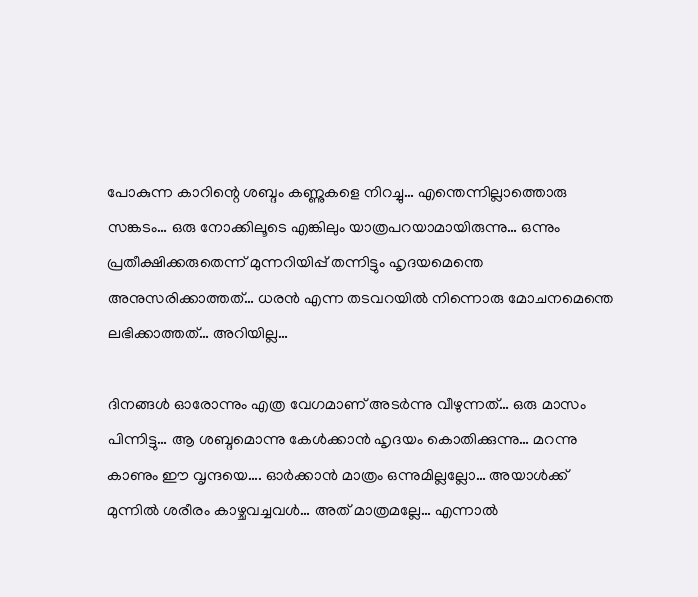പോകുന്ന കാറിന്റെ ശബ്ദം കണ്ണുകളെ നിറച്ചു… എന്തെന്നില്ലാത്തൊരു സങ്കടം… ഒരു നോക്കിലൂടെ എങ്കിലും യാത്രപറയാമായിരുന്നു… ഒന്നും പ്രതീക്ഷിക്കരുതെന്ന് മുന്നറിയിപ്പ് തന്നിട്ടും ഹൃദയമെന്തെ അനുസരിക്കാത്തത്… ധരൻ എന്ന തടവറയിൽ നിന്നൊരു മോചനമെന്തെ ലഭിക്കാത്തത്… അറിയില്ല…

ദിനങ്ങൾ ഓരോന്നും എത്ര വേഗമാണ് അടർന്നു വീഴുന്നത്… ഒരു മാസം പിന്നിട്ടു… ആ ശബ്ദമൊന്നു കേൾക്കാൻ ഹൃദയം കൊതിക്കുന്നു… മറന്നു കാണും ഈ വൃന്ദയെ…. ഓർക്കാൻ മാത്രം ഒന്നുമില്ലല്ലോ… അയാൾക്ക് മുന്നിൽ ശരീരം കാഴ്ചവച്ചവൾ… അത് മാത്രമല്ലേ… എന്നാൽ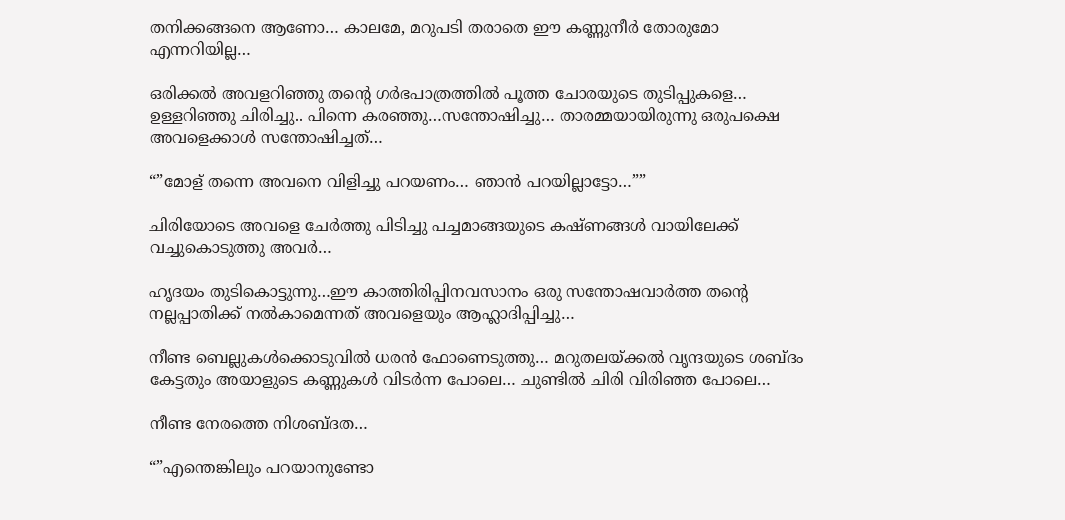തനിക്കങ്ങനെ ആണോ… കാലമേ, മറുപടി തരാതെ ഈ കണ്ണുനീർ തോരുമോ എന്നറിയില്ല…

ഒരിക്കൽ അവളറിഞ്ഞു തന്റെ ഗർഭപാത്രത്തിൽ പൂത്ത ചോരയുടെ തുടിപ്പുകളെ… ഉള്ളറിഞ്ഞു ചിരിച്ചു.. പിന്നെ കരഞ്ഞു…സന്തോഷിച്ചു… താരമ്മയായിരുന്നു ഒരുപക്ഷെ അവളെക്കാൾ സന്തോഷിച്ചത്…

“”മോള് തന്നെ അവനെ വിളിച്ചു പറയണം… ഞാൻ പറയില്ലാട്ടോ…””

ചിരിയോടെ അവളെ ചേർത്തു പിടിച്ചു പച്ചമാങ്ങയുടെ കഷ്ണങ്ങൾ വായിലേക്ക് വച്ചുകൊടുത്തു അവർ…

ഹൃദയം തുടികൊട്ടുന്നു…ഈ കാത്തിരിപ്പിനവസാനം ഒരു സന്തോഷവാർത്ത തന്റെ നല്ലപ്പാതിക്ക് നൽകാമെന്നത് അവളെയും ആഹ്ലാദിപ്പിച്ചു…

നീണ്ട ബെല്ലുകൾക്കൊടുവിൽ ധരൻ ഫോണെടുത്തു… മറുതലയ്ക്കൽ വൃന്ദയുടെ ശബ്ദം കേട്ടതും അയാളുടെ കണ്ണുകൾ വിടർന്ന പോലെ… ചുണ്ടിൽ ചിരി വിരിഞ്ഞ പോലെ…

നീണ്ട നേരത്തെ നിശബ്ദത…

“”എന്തെങ്കിലും പറയാനുണ്ടോ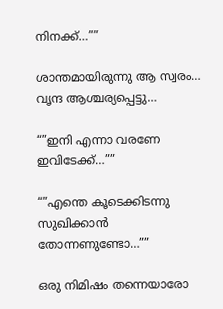നിനക്ക്…””

ശാന്തമായിരുന്നു ആ സ്വരം… വൃന്ദ ആശ്ചര്യപ്പെട്ടു…

“”ഇനി എന്നാ വരണേ ഇവിടേക്ക്…””

“”എന്തെ കൂടെക്കിടന്നു സുഖിക്കാൻ തോന്നണുണ്ടോ…””

ഒരു നിമിഷം തന്നെയാരോ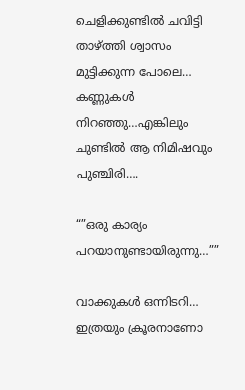ചെളിക്കുണ്ടിൽ ചവിട്ടി താഴ്ത്തി ശ്വാസം മുട്ടിക്കുന്ന പോലെ… കണ്ണുകൾ നിറഞ്ഞു…എങ്കിലും ചുണ്ടിൽ ആ നിമിഷവും പുഞ്ചിരി….

“”ഒരു കാര്യം പറയാനുണ്ടായിരുന്നു…””

വാക്കുകൾ ഒന്നിടറി… ഇത്രയും ക്രൂരനാണോ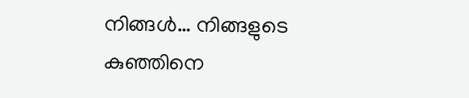നിങ്ങൾ… നിങ്ങളുടെ കുഞ്ഞിനെ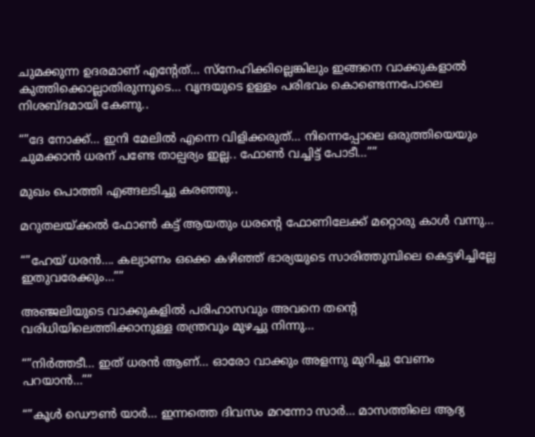ചുമക്കുന്ന ഉദരമാണ് എന്റേത്… സ്നേഹിക്കില്ലെങ്കിലും ഇങ്ങനെ വാക്കുകളാൽ കുത്തിക്കൊല്ലാതിരുന്നൂടെ… വൃന്ദയുടെ ഉള്ളം പരിഭവം കൊണ്ടെന്നപോലെ നിശബ്ദമായി കേണു..

“”ദേ നോക്ക്… ഇനി മേലിൽ എന്നെ വിളിക്കരുത്… നിന്നെപ്പോലെ ഒരുത്തിയെയും ചുമക്കാൻ ധരന് പണ്ടേ താല്പര്യം ഇല്ല.. ഫോൺ വച്ചിട്ട് പോടീ…””

മുഖം പൊത്തി എങ്ങലടിച്ചു കരഞ്ഞു..

മറുതലയ്ക്കൽ ഫോൺ കട്ട് ആയതും ധരന്റെ ഫോണിലേക്ക് മറ്റൊരു കാൾ വന്നു…

“”ഹേയ് ധരൻ…. കല്യാണം ഒക്കെ കഴിഞ്ഞ് ഭാര്യയുടെ സാരിത്തുമ്പിലെ കെട്ടഴിച്ചില്ലേ ഇതുവരേക്കും…””

അഞ്ജലിയുടെ വാക്കുകളിൽ പരിഹാസവും അവനെ തന്റെ വരിധിയിലെത്തിക്കാനുള്ള തന്ത്രവും മുഴച്ചു നിന്നു…

“”നിർത്തടീ… ഇത് ധരൻ ആണ്… ഓരോ വാക്കും അളന്നു മുറിച്ചു വേണം പറയാൻ…””

“”കൂൾ ഡൌൺ യാർ… ഇന്നത്തെ ദിവസം മറന്നോ സാർ… മാസത്തിലെ ആദ്യ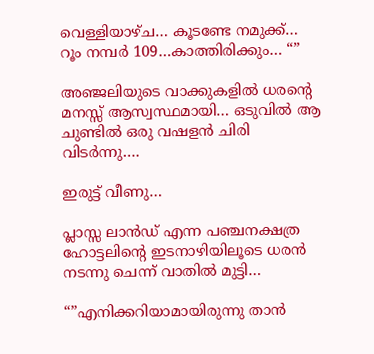വെള്ളിയാഴ്ച… കൂടണ്ടേ നമുക്ക്… റൂം നമ്പർ 109…കാത്തിരിക്കും… “”

അഞ്ജലിയുടെ വാക്കുകളിൽ ധരന്റെ മനസ്സ് ആസ്വസ്ഥമായി… ഒടുവിൽ ആ ചുണ്ടിൽ ഒരു വഷളൻ ചിരി വിടർന്നു….

ഇരുട്ട് വീണു…

പ്ലാസ്സ ലാൻഡ് എന്ന പഞ്ചനക്ഷത്ര ഹോട്ടലിന്റെ ഇടനാഴിയിലൂടെ ധരൻ നടന്നു ചെന്ന് വാതിൽ മുട്ടി…

“”എനിക്കറിയാമായിരുന്നു താൻ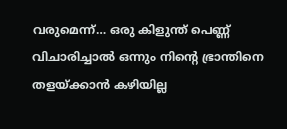വരുമെന്ന്… ഒരു കിളുന്ത് പെണ്ണ് വിചാരിച്ചാൽ ഒന്നും നിന്റെ ഭ്രാന്തിനെ തളയ്ക്കാൻ കഴിയില്ല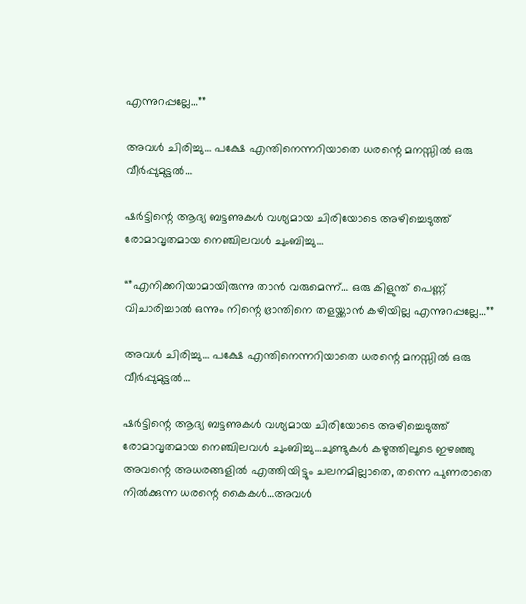എന്നുറപ്പല്ലേ…””

അവൾ ചിരിച്ചു… പക്ഷേ എന്തിനെന്നറിയാതെ ധരന്റെ മനസ്സിൽ ഒരു വീർപ്പുമുട്ടൽ…

ഷർട്ടിന്റെ ആദ്യ ബട്ടണുകൾ വശ്യമായ ചിരിയോടെ അഴിച്ചെടുത്ത് രോമാവൃതമായ നെഞ്ചിലവൾ ചുംബിച്ചു…

“”എനിക്കറിയാമായിരുന്നു താൻ വരുമെന്ന്… ഒരു കിളുന്ത് പെണ്ണ് വിചാരിച്ചാൽ ഒന്നും നിന്റെ ഭ്രാന്തിനെ തളയ്ക്കാൻ കഴിയില്ല എന്നുറപ്പല്ലേ…””

അവൾ ചിരിച്ചു… പക്ഷേ എന്തിനെന്നറിയാതെ ധരന്റെ മനസ്സിൽ ഒരു വീർപ്പുമുട്ടൽ…

ഷർട്ടിന്റെ ആദ്യ ബട്ടണുകൾ വശ്യമായ ചിരിയോടെ അഴിച്ചെടുത്ത് രോമാവൃതമായ നെഞ്ചിലവൾ ചുംബിച്ചു…ചുണ്ടുകൾ കഴുത്തിലൂടെ ഇഴഞ്ഞു അവന്റെ അധരങ്ങളിൽ എത്തിയിട്ടും ചലനമില്ലാതെ, തന്നെ പുണരാതെ നിൽക്കുന്ന ധരന്റെ കൈകൾ…അവൾ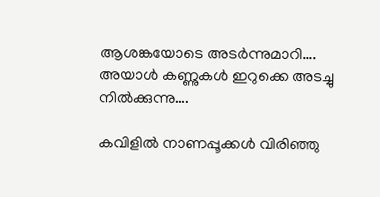ആശങ്കയോടെ അടർന്നുമാറി…. അയാൾ കണ്ണുകൾ ഇറുക്കെ അടച്ചു നിൽക്കുന്നു….

കവിളിൽ നാണപ്പൂക്കൾ വിരിഞ്ഞു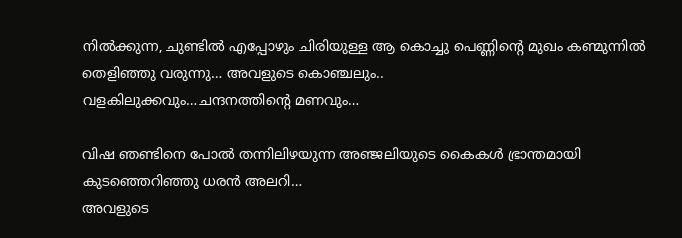നിൽക്കുന്ന, ചുണ്ടിൽ എപ്പോഴും ചിരിയുള്ള ആ കൊച്ചു പെണ്ണിന്റെ മുഖം കണ്മുന്നിൽ തെളിഞ്ഞു വരുന്നു… അവളുടെ കൊഞ്ചലും..
വളകിലുക്കവും…ചന്ദനത്തിന്റെ മണവും…

വിഷ ഞണ്ടിനെ പോൽ തന്നിലിഴയുന്ന അഞ്ജലിയുടെ കൈകൾ ഭ്രാന്തമായി കുടഞ്ഞെറിഞ്ഞു ധരൻ അലറി…
അവളുടെ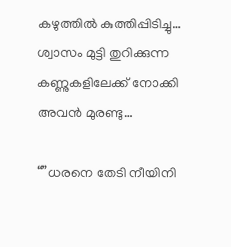കഴുത്തിൽ കുത്തിപ്പിടിച്ചു…
ശ്വാസം മുട്ടി തുറിക്കുന്ന കണ്ണുകളിലേക്ക് നോക്കി അവൻ മുരണ്ടു…

“”ധരനെ തേടി നീയിനി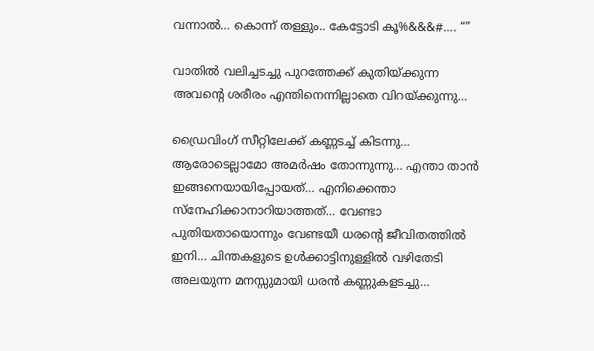വന്നാൽ… കൊന്ന് തള്ളും.. കേട്ടോടി കൂ%&&&#…. “”

വാതിൽ വലിച്ചടച്ചു പുറത്തേക്ക് കുതിയ്ക്കുന്ന അവന്റെ ശരീരം എന്തിനെന്നില്ലാതെ വിറയ്ക്കുന്നു…

ഡ്രൈവിംഗ് സീറ്റിലേക്ക് കണ്ണടച്ച് കിടന്നു… ആരോടെല്ലാമോ അമർഷം തോന്നുന്നു… എന്താ താൻ ഇങ്ങനെയായിപ്പോയത്… എനിക്കെന്താ സ്നേഹിക്കാനാറിയാത്തത്… വേണ്ടാ പുതിയതായൊന്നും വേണ്ടയീ ധരന്റെ ജീവിതത്തിൽ ഇനി… ചിന്തകളുടെ ഉൾക്കാട്ടിനുള്ളിൽ വഴിതേടി അലയുന്ന മനസ്സുമായി ധരൻ കണ്ണുകളടച്ചു…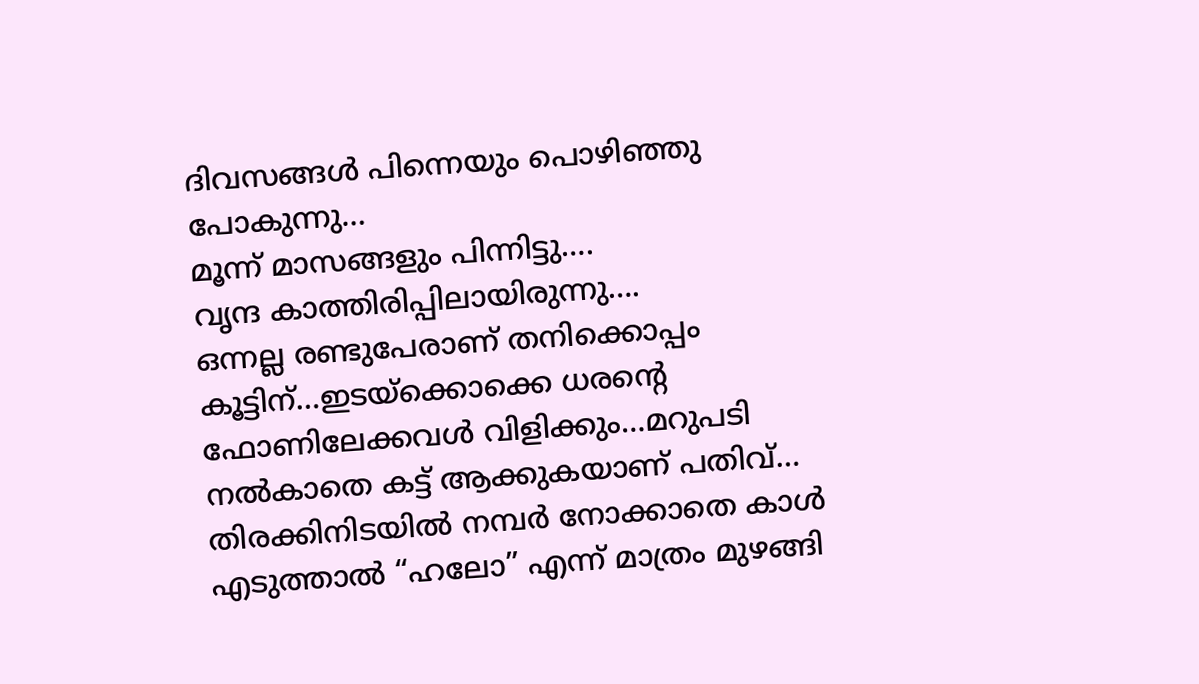ദിവസങ്ങൾ പിന്നെയും പൊഴിഞ്ഞു പോകുന്നു…
മൂന്ന് മാസങ്ങളും പിന്നിട്ടു….
വൃന്ദ കാത്തിരിപ്പിലായിരുന്നു….
ഒന്നല്ല രണ്ടുപേരാണ് തനിക്കൊപ്പം കൂട്ടിന്…ഇടയ്ക്കൊക്കെ ധരന്റെ ഫോണിലേക്കവൾ വിളിക്കും…മറുപടി നൽകാതെ കട്ട് ആക്കുകയാണ് പതിവ്… തിരക്കിനിടയിൽ നമ്പർ നോക്കാതെ കാൾ എടുത്താൽ “ഹലോ” എന്ന് മാത്രം മുഴങ്ങി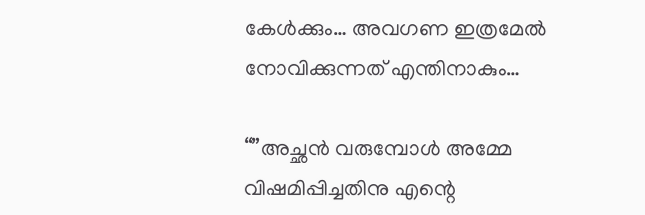കേൾക്കും… അവഗണ ഇത്രമേൽ നോവിക്കുന്നത് എന്തിനാകും…

“”അച്ഛൻ വരുമ്പോൾ അമ്മേ വിഷമിപ്പിച്ചതിനു എന്റെ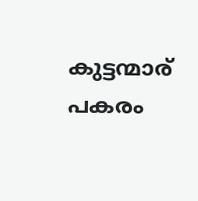കുട്ടന്മാര് പകരം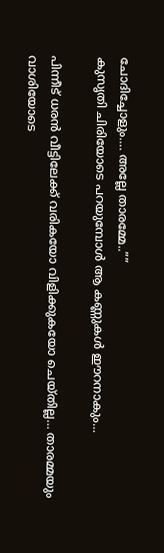ചോദിച്ചോളും…. അല്ലേ താരമ്മേ..””
കുസൃതി ചിരിയോടെ പറയുമ്പോൾ ആ കണ്ണുകൾ ഈറനാകും…

പിന്നീട് ധരൻ വീട്ടിലേക്ക് വരികയോ വിളിക്കുകയോ ചെയ്തില്ല… താരമ്മയും വാശിയോടെ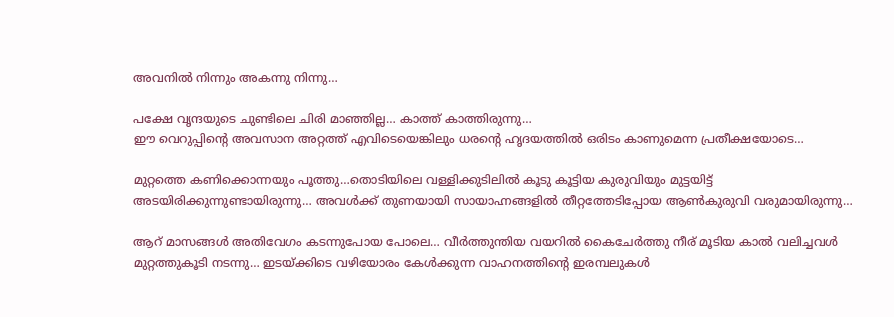അവനിൽ നിന്നും അകന്നു നിന്നു…

പക്ഷേ വൃന്ദയുടെ ചുണ്ടിലെ ചിരി മാഞ്ഞില്ല… കാത്ത് കാത്തിരുന്നു…
ഈ വെറുപ്പിന്റെ അവസാന അറ്റത്ത് എവിടെയെങ്കിലും ധരന്റെ ഹൃദയത്തിൽ ഒരിടം കാണുമെന്ന പ്രതീക്ഷയോടെ…

മുറ്റത്തെ കണിക്കൊന്നയും പൂത്തു…തൊടിയിലെ വള്ളിക്കുടിലിൽ കൂടു കൂട്ടിയ കുരുവിയും മുട്ടയിട്ട് അടയിരിക്കുന്നുണ്ടായിരുന്നു… അവൾക്ക് തുണയായി സായാഹ്നങ്ങളിൽ തീറ്റത്തേടിപ്പോയ ആൺകുരുവി വരുമായിരുന്നു…

ആറ് മാസങ്ങൾ അതിവേഗം കടന്നുപോയ പോലെ… വീർത്തുന്തിയ വയറിൽ കൈചേർത്തു നീര് മൂടിയ കാൽ വലിച്ചവൾ മുറ്റത്തുകൂടി നടന്നു… ഇടയ്ക്കിടെ വഴിയോരം കേൾക്കുന്ന വാഹനത്തിന്റെ ഇരമ്പലുകൾ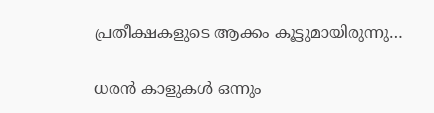പ്രതീക്ഷകളുടെ ആക്കം കൂട്ടുമായിരുന്നു…

ധരൻ കാളുകൾ ഒന്നും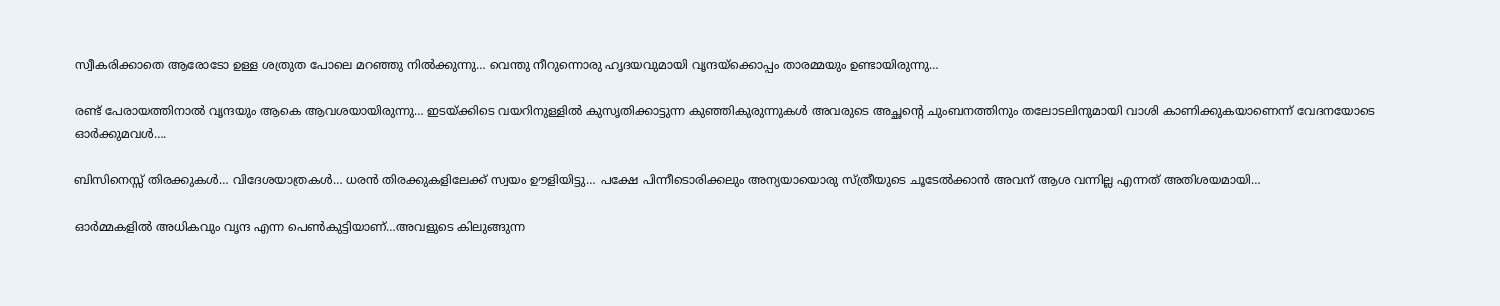സ്വീകരിക്കാതെ ആരോടോ ഉള്ള ശത്രുത പോലെ മറഞ്ഞു നിൽക്കുന്നു… വെന്തു നീറുന്നൊരു ഹൃദയവുമായി വൃന്ദയ്ക്കൊപ്പം താരമ്മയും ഉണ്ടായിരുന്നു…

രണ്ട് പേരായത്തിനാൽ വൃന്ദയും ആകെ ആവശയായിരുന്നു… ഇടയ്ക്കിടെ വയറിനുള്ളിൽ കുസൃതിക്കാട്ടുന്ന കുഞ്ഞികുരുന്നുകൾ അവരുടെ അച്ഛന്റെ ചുംബനത്തിനും തലോടലിനുമായി വാശി കാണിക്കുകയാണെന്ന് വേദനയോടെ ഓർക്കുമവൾ….

ബിസിനെസ്സ് തിരക്കുകൾ… വിദേശയാത്രകൾ… ധരൻ തിരക്കുകളിലേക്ക് സ്വയം ഊളിയിട്ടു… പക്ഷേ പിന്നീടൊരിക്കലും അന്യയായൊരു സ്ത്രീയുടെ ചൂടേൽക്കാൻ അവന് ആശ വന്നില്ല എന്നത് അതിശയമായി…

ഓർമ്മകളിൽ അധികവും വൃന്ദ എന്ന പെൺകുട്ടിയാണ്…അവളുടെ കിലുങ്ങുന്ന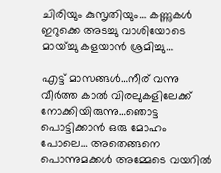ചിരിയും കുസൃതിയും… കണ്ണുകൾ ഇറുക്കെ അടച്ചു വാശിയോടെ മായ്ച്ചു കളയാൻ ശ്രമിച്ചു…

എട്ട് മാസങ്ങൾ…നീര് വന്നു വീർത്ത കാൽ വിരലുകളിലേക്ക് നോക്കിയിരുന്നു…ഞൊട്ട പൊട്ടിക്കാൻ ഒരു മോഹം പോലെ… അതെങ്ങനെ പൊന്നുമക്കൾ അമ്മേടെ വയറിൽ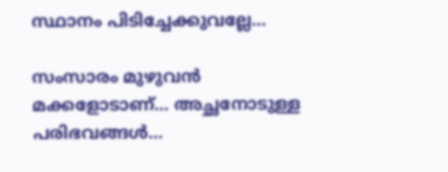സ്ഥാനം പിടിച്ചേക്കുവല്ലേ…

സംസാരം മുഴുവൻ മക്കളോടാണ്… അച്ഛനോടുള്ള പരിഭവങ്ങൾ…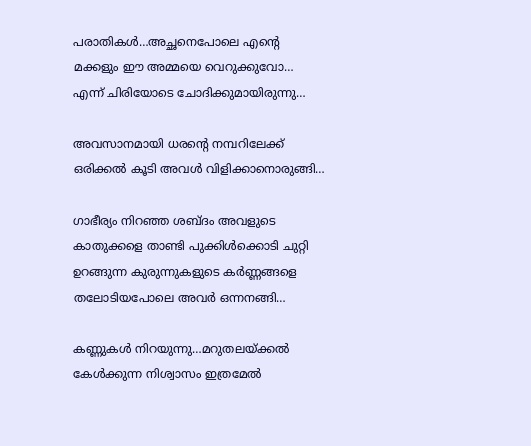പരാതികൾ…അച്ഛനെപോലെ എന്റെ മക്കളും ഈ അമ്മയെ വെറുക്കുവോ…
എന്ന് ചിരിയോടെ ചോദിക്കുമായിരുന്നു…

അവസാനമായി ധരന്റെ നമ്പറിലേക്ക് ഒരിക്കൽ കൂടി അവൾ വിളിക്കാനൊരുങ്ങി…

ഗാഭീര്യം നിറഞ്ഞ ശബ്ദം അവളുടെ കാതുക്കളെ താണ്ടി പുക്കിൾക്കൊടി ചുറ്റി ഉറങ്ങുന്ന കുരുന്നുകളുടെ കർണ്ണങ്ങളെ തലോടിയപോലെ അവർ ഒന്നനങ്ങി…

കണ്ണുകൾ നിറയുന്നു…മറുതലയ്ക്കൽ കേൾക്കുന്ന നിശ്വാസം ഇത്രമേൽ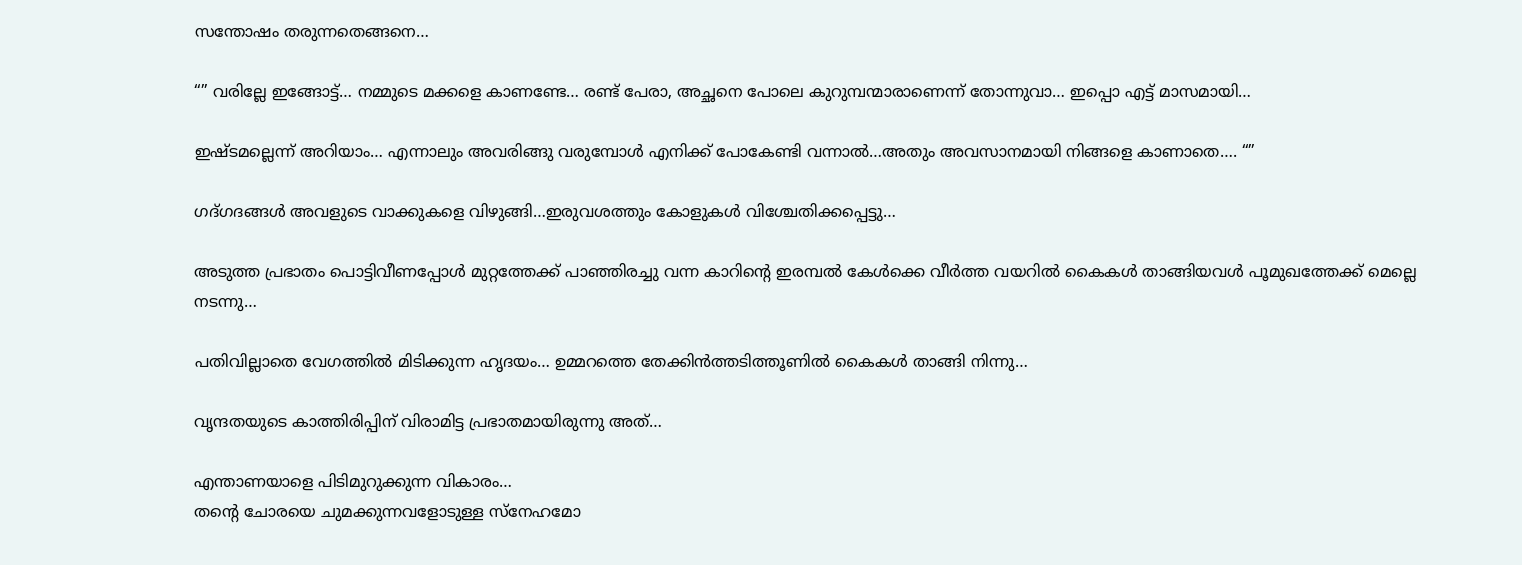സന്തോഷം തരുന്നതെങ്ങനെ…

“” വരില്ലേ ഇങ്ങോട്ട്… നമ്മുടെ മക്കളെ കാണണ്ടേ… രണ്ട് പേരാ, അച്ഛനെ പോലെ കുറുമ്പന്മാരാണെന്ന് തോന്നുവാ… ഇപ്പൊ എട്ട് മാസമായി…

ഇഷ്ടമല്ലെന്ന് അറിയാം… എന്നാലും അവരിങ്ങു വരുമ്പോൾ എനിക്ക് പോകേണ്ടി വന്നാൽ…അതും അവസാനമായി നിങ്ങളെ കാണാതെ…. “”

ഗദ്ഗദങ്ങൾ അവളുടെ വാക്കുകളെ വിഴുങ്ങി…ഇരുവശത്തും കോളുകൾ വിശ്ചേതിക്കപ്പെട്ടു…

അടുത്ത പ്രഭാതം പൊട്ടിവീണപ്പോൾ മുറ്റത്തേക്ക് പാഞ്ഞിരച്ചു വന്ന കാറിന്റെ ഇരമ്പൽ കേൾക്കെ വീർത്ത വയറിൽ കൈകൾ താങ്ങിയവൾ പൂമുഖത്തേക്ക് മെല്ലെ നടന്നു…

പതിവില്ലാതെ വേഗത്തിൽ മിടിക്കുന്ന ഹൃദയം… ഉമ്മറത്തെ തേക്കിൻത്തടിത്തൂണിൽ കൈകൾ താങ്ങി നിന്നു…

വൃന്ദതയുടെ കാത്തിരിപ്പിന് വിരാമിട്ട പ്രഭാതമായിരുന്നു അത്‌…

എന്താണയാളെ പിടിമുറുക്കുന്ന വികാരം…
തന്റെ ചോരയെ ചുമക്കുന്നവളോടുള്ള സ്നേഹമോ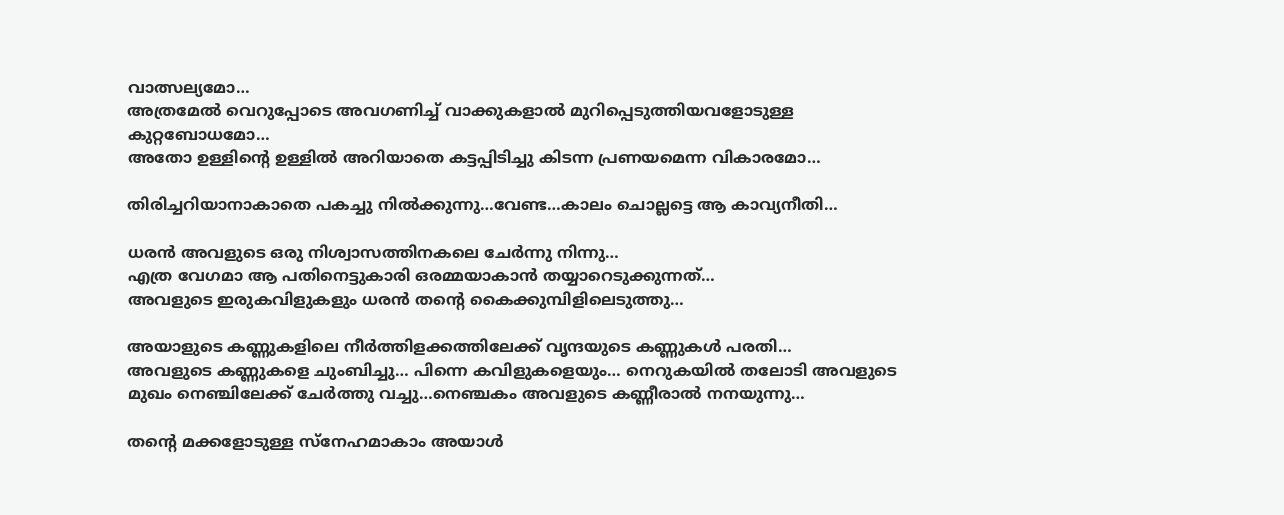വാത്സല്യമോ…
അത്രമേൽ വെറുപ്പോടെ അവഗണിച്ച് വാക്കുകളാൽ മുറിപ്പെടുത്തിയവളോടുള്ള കുറ്റബോധമോ…
അതോ ഉള്ളിന്റെ ഉള്ളിൽ അറിയാതെ കട്ടപ്പിടിച്ചു കിടന്ന പ്രണയമെന്ന വികാരമോ…

തിരിച്ചറിയാനാകാതെ പകച്ചു നിൽക്കുന്നു…വേണ്ട…കാലം ചൊല്ലട്ടെ ആ കാവ്യനീതി…

ധരൻ അവളുടെ ഒരു നിശ്വാസത്തിനകലെ ചേർന്നു നിന്നു…
എത്ര വേഗമാ ആ പതിനെട്ടുകാരി ഒരമ്മയാകാൻ തയ്യാറെടുക്കുന്നത്…
അവളുടെ ഇരുകവിളുകളും ധരൻ തന്റെ കൈക്കുമ്പിളിലെടുത്തു…

അയാളുടെ കണ്ണുകളിലെ നീർത്തിളക്കത്തിലേക്ക് വൃന്ദയുടെ കണ്ണുകൾ പരതി…
അവളുടെ കണ്ണുകളെ ചുംബിച്ചു… പിന്നെ കവിളുകളെയും… നെറുകയിൽ തലോടി അവളുടെ മുഖം നെഞ്ചിലേക്ക് ചേർത്തു വച്ചു…നെഞ്ചകം അവളുടെ കണ്ണീരാൽ നനയുന്നു…

തന്റെ മക്കളോടുള്ള സ്നേഹമാകാം അയാൾ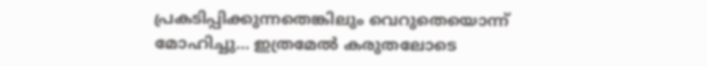പ്രകടിപ്പിക്കുന്നതെങ്കിലും വെറുതെയൊന്ന് മോഹിച്ചു… ഇത്രമേൽ കരുതലോടെ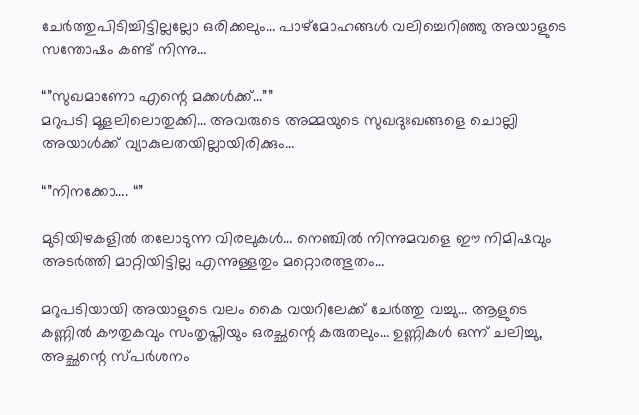ചേർത്തുപിടിച്ചിട്ടില്ലല്ലോ ഒരിക്കലും… പാഴ്മോഹങ്ങൾ വലിച്ചെറിഞ്ഞു അയാളുടെ സന്തോഷം കണ്ട് നിന്നു…

“”സുഖമാണോ എന്റെ മക്കൾക്ക്…””
മറുപടി മൂളലിലൊതുക്കി… അവരുടെ അമ്മയുടെ സുഖദുഃഖങ്ങളെ ചൊല്ലി അയാൾക്ക് വ്യാകുലതയില്ലായിരിക്കും…

“”നിനക്കോ…. “”

മുടിയിഴകളിൽ തലോടുന്ന വിരലുകൾ… നെഞ്ചിൽ നിന്നുമവളെ ഈ നിമിഷവും അടർത്തി മാറ്റിയിട്ടില്ല എന്നുള്ളതും മറ്റൊരത്ഭുതം…

മറുപടിയായി അയാളുടെ വലം കൈ വയറിലേക്ക് ചേർത്തു വച്ചു… ആളുടെ കണ്ണിൽ കൗതുകവും സംതൃപ്തിയും ഒരച്ഛന്റെ കരുതലും… ഉണ്ണികൾ ഒന്ന് ചലിച്ചു, അച്ഛന്റെ സ്പർശനം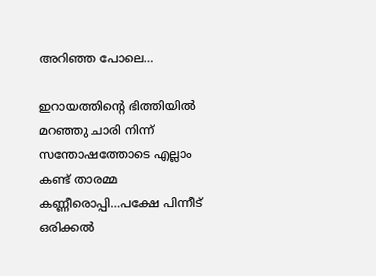അറിഞ്ഞ പോലെ…

ഇറായത്തിന്റെ ഭിത്തിയിൽ മറഞ്ഞു ചാരി നിന്ന് സന്തോഷത്തോടെ എല്ലാം കണ്ട് താരമ്മ കണ്ണീരൊപ്പി…പക്ഷേ പിന്നീട് ഒരിക്കൽ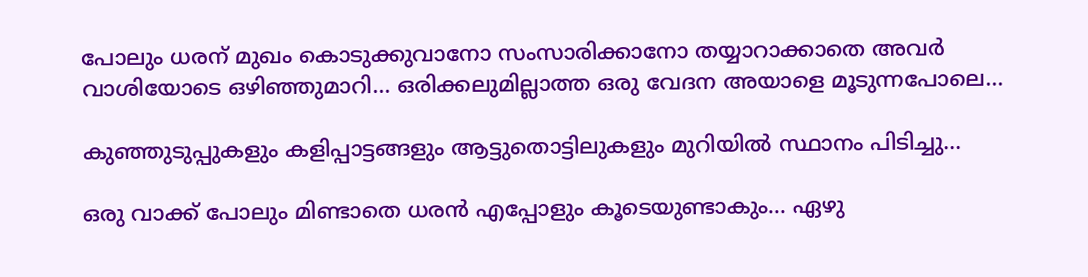പോലും ധരന് മുഖം കൊടുക്കുവാനോ സംസാരിക്കാനോ തയ്യാറാക്കാതെ അവർ വാശിയോടെ ഒഴിഞ്ഞുമാറി… ഒരിക്കലുമില്ലാത്ത ഒരു വേദന അയാളെ മൂടുന്നപോലെ…

കുഞ്ഞുടുപ്പുകളും കളിപ്പാട്ടങ്ങളും ആട്ടുതൊട്ടിലുകളും മുറിയിൽ സ്ഥാനം പിടിച്ചു…

ഒരു വാക്ക് പോലും മിണ്ടാതെ ധരൻ എപ്പോളും കൂടെയുണ്ടാകും… ഏഴു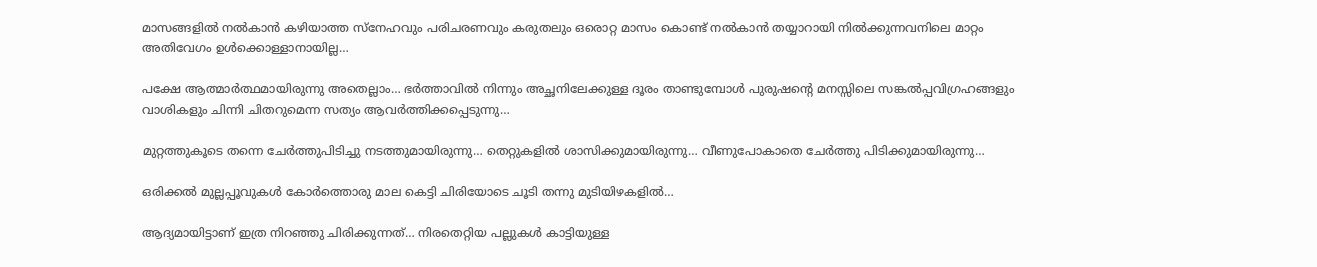മാസങ്ങളിൽ നൽകാൻ കഴിയാത്ത സ്നേഹവും പരിചരണവും കരുതലും ഒരൊറ്റ മാസം കൊണ്ട് നൽകാൻ തയ്യാറായി നിൽക്കുന്നവനിലെ മാറ്റം അതിവേഗം ഉൾക്കൊള്ളാനായില്ല…

പക്ഷേ ആത്മാർത്ഥമായിരുന്നു അതെല്ലാം… ഭർത്താവിൽ നിന്നും അച്ഛനിലേക്കുള്ള ദൂരം താണ്ടുമ്പോൾ പുരുഷന്റെ മനസ്സിലെ സങ്കൽപ്പവിഗ്രഹങ്ങളും വാശികളും ചിന്നി ചിതറുമെന്ന സത്യം ആവർത്തിക്കപ്പെടുന്നു…

മുറ്റത്തുകൂടെ തന്നെ ചേർത്തുപിടിച്ചു നടത്തുമായിരുന്നു… തെറ്റുകളിൽ ശാസിക്കുമായിരുന്നു… വീണുപോകാതെ ചേർത്തു പിടിക്കുമായിരുന്നു…

ഒരിക്കൽ മുല്ലപ്പൂവുകൾ കോർത്തൊരു മാല കെട്ടി ചിരിയോടെ ചൂടി തന്നു മുടിയിഴകളിൽ…

ആദ്യമായിട്ടാണ് ഇത്ര നിറഞ്ഞു ചിരിക്കുന്നത്… നിരതെറ്റിയ പല്ലുകൾ കാട്ടിയുള്ള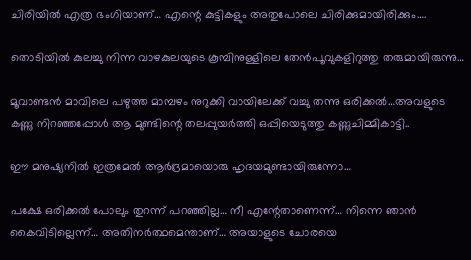ചിരിയിൽ എത്ര ഭംഗിയാണ്… എന്റെ കുട്ടികളും അതുപോലെ ചിരിക്കുമായിരിക്കും….

തൊടിയിൽ കുലച്ചു നിന്ന വാഴകുലയുടെ കൂമ്പിനുള്ളിലെ തേൻപൂവുകളിറുത്തു തരുമായിരുന്നു…

മൂവാണ്ടൻ മാവിലെ പഴുത്ത മാമ്പഴം നുറുക്കി വായിലേക്ക് വച്ചു തന്നു ഒരിക്കൽ…അവളുടെ കണ്ണു നിറഞ്ഞപ്പോൾ ആ മുണ്ടിന്റെ തലപ്പുയർത്തി ഒപ്പിയെടുത്തു കണ്ണുചിമ്മികാട്ടി..

ഈ മനുഷ്യനിൽ ഇത്രമേൽ ആർദ്രമായൊരു ഹൃദയമുണ്ടായിരുന്നോ…

പക്ഷേ ഒരിക്കൽ പോലും തുറന്ന് പറഞ്ഞില്ല… നീ എന്റേതാണെന്ന്… നിന്നെ ഞാൻ കൈവിടില്ലെന്ന്… അതിനർത്ഥമെന്താണ്… അയാളുടെ ചോരയെ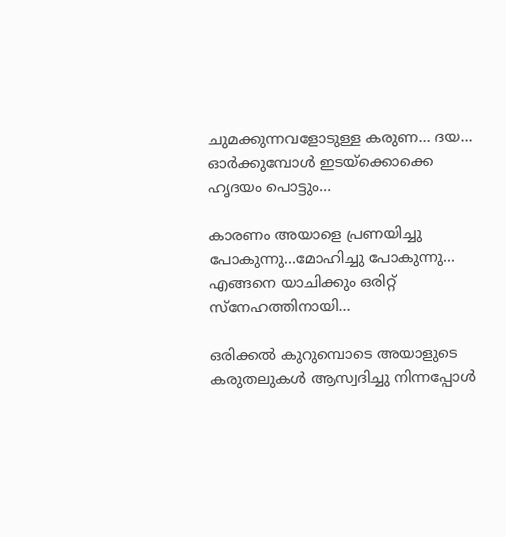ചുമക്കുന്നവളോടുള്ള കരുണ… ദയ… ഓർക്കുമ്പോൾ ഇടയ്ക്കൊക്കെ ഹൃദയം പൊട്ടും…

കാരണം അയാളെ പ്രണയിച്ചു പോകുന്നു…മോഹിച്ചു പോകുന്നു… എങ്ങനെ യാചിക്കും ഒരിറ്റ് സ്നേഹത്തിനായി…

ഒരിക്കൽ കുറുമ്പൊടെ അയാളുടെ കരുതലുകൾ ആസ്വദിച്ചു നിന്നപ്പോൾ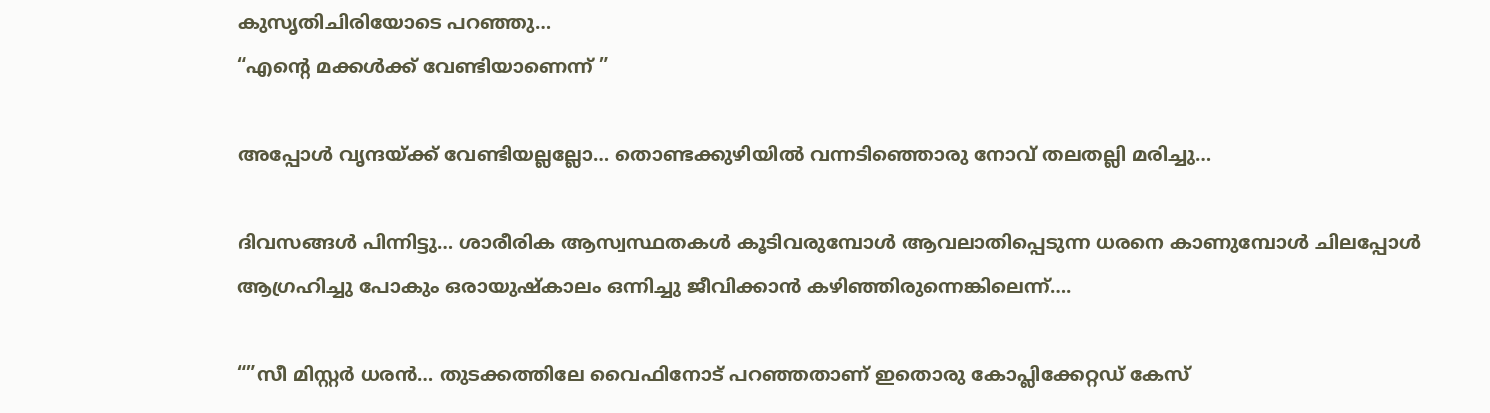കുസൃതിചിരിയോടെ പറഞ്ഞു…
“എന്റെ മക്കൾക്ക് വേണ്ടിയാണെന്ന് ”

അപ്പോൾ വൃന്ദയ്ക്ക് വേണ്ടിയല്ലല്ലോ… തൊണ്ടക്കുഴിയിൽ വന്നടിഞ്ഞൊരു നോവ് തലതല്ലി മരിച്ചു…

ദിവസങ്ങൾ പിന്നിട്ടു… ശാരീരിക ആസ്വസ്ഥതകൾ കൂടിവരുമ്പോൾ ആവലാതിപ്പെടുന്ന ധരനെ കാണുമ്പോൾ ചിലപ്പോൾ ആഗ്രഹിച്ചു പോകും ഒരായുഷ്കാലം ഒന്നിച്ചു ജീവിക്കാൻ കഴിഞ്ഞിരുന്നെങ്കിലെന്ന്….

“”സീ മിസ്റ്റർ ധരൻ… തുടക്കത്തിലേ വൈഫിനോട് പറഞ്ഞതാണ് ഇതൊരു കോപ്ലിക്കേറ്റഡ് കേസ്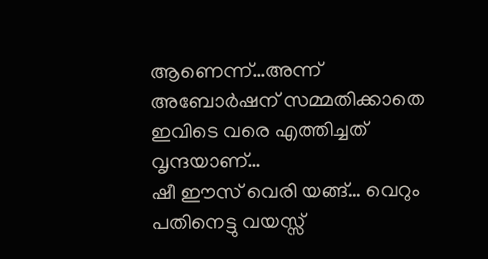ആണെന്ന്…അന്ന് അബോർഷന് സമ്മതിക്കാതെ ഇവിടെ വരെ എത്തിച്ചത് വൃന്ദയാണ്…
ഷീ ഈസ്‌ വെരി യങ്ങ്… വെറും പതിനെട്ടു വയസ്സ്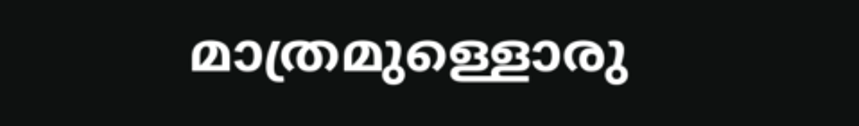മാത്രമുള്ളൊരു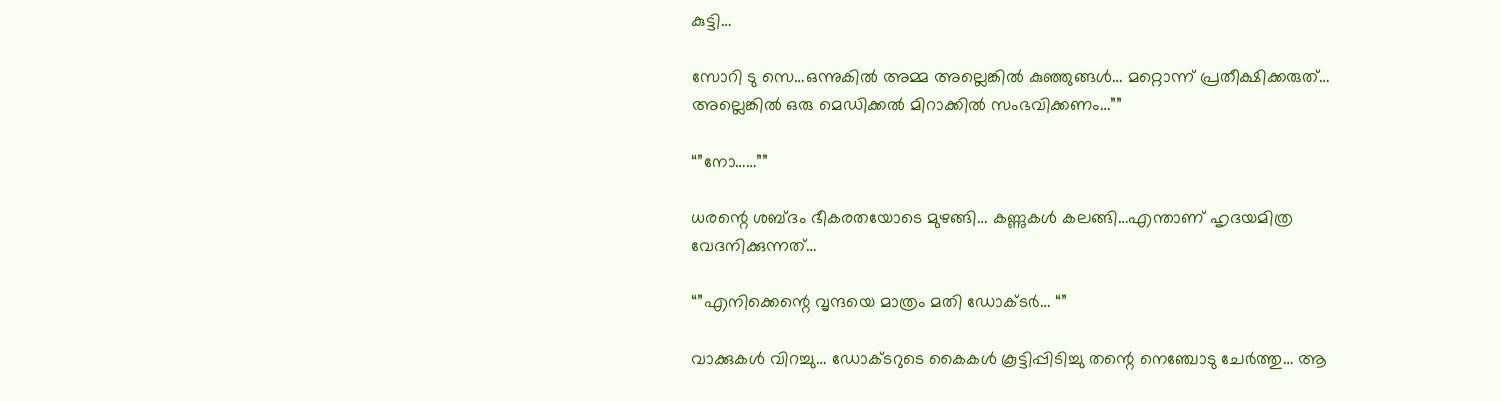കുട്ടി…

സോറി ടു സെ…ഒന്നുകിൽ അമ്മ അല്ലെങ്കിൽ കുഞ്ഞുങ്ങൾ… മറ്റൊന്ന് പ്രതീക്ഷിക്കരുത്… അല്ലെങ്കിൽ ഒരു മെഡിക്കൽ മിറാക്കിൽ സംഭവിക്കണം…””

“”നോ……””

ധരന്റെ ശബ്‍ദം ഭീകരതയോടെ മുഴങ്ങി… കണ്ണുകൾ കലങ്ങി…എന്താണ് ഹൃദയമിത്ര വേദനിക്കുന്നത്…

“”എനിക്കെന്റെ വൃന്ദയെ മാത്രം മതി ഡോക്ടർ… “”

വാക്കുകൾ വിറച്ചു… ഡോക്ടറുടെ കൈകൾ കൂട്ടിപ്പിടിച്ചു തന്റെ നെഞ്ചോടു ചേർത്തു… ആ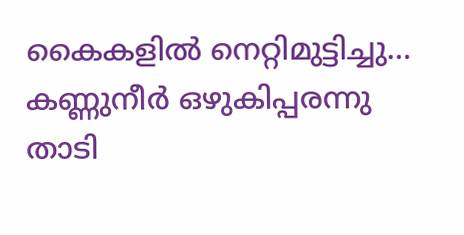കൈകളിൽ നെറ്റിമുട്ടിച്ചു… കണ്ണുനീർ ഒഴുകിപ്പരന്നു താടി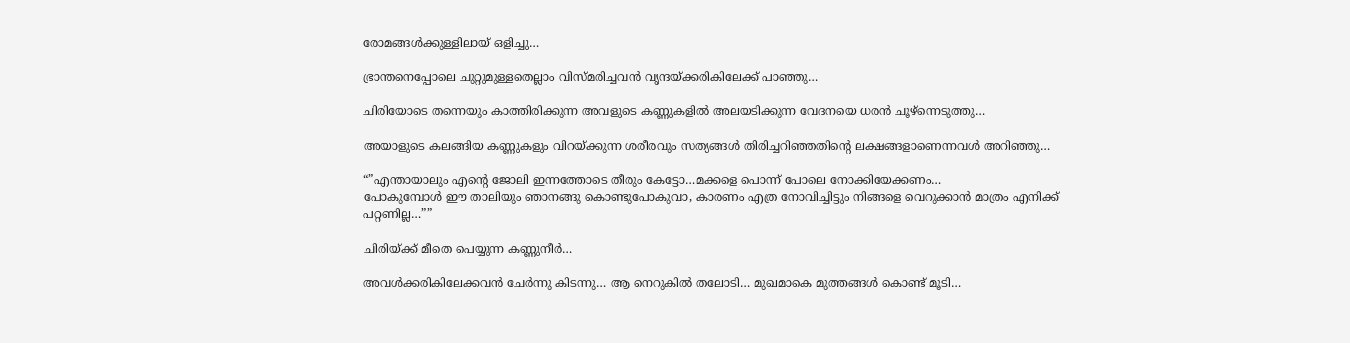രോമങ്ങൾക്കുള്ളിലായ് ഒളിച്ചു…

ഭ്രാന്തനെപ്പോലെ ചുറ്റുമുള്ളതെല്ലാം വിസ്മരിച്ചവൻ വൃന്ദയ്‌ക്കരികിലേക്ക് പാഞ്ഞു…

ചിരിയോടെ തന്നെയും കാത്തിരിക്കുന്ന അവളുടെ കണ്ണുകളിൽ അലയടിക്കുന്ന വേദനയെ ധരൻ ചൂഴ്ന്നെടുത്തു…

അയാളുടെ കലങ്ങിയ കണ്ണുകളും വിറയ്ക്കുന്ന ശരീരവും സത്യങ്ങൾ തിരിച്ചറിഞ്ഞതിന്റെ ലക്ഷങ്ങളാണെന്നവൾ അറിഞ്ഞു…

“”എന്തായാലും എന്റെ ജോലി ഇന്നത്തോടെ തീരും കേട്ടോ…മക്കളെ പൊന്ന് പോലെ നോക്കിയേക്കണം…
പോകുമ്പോൾ ഈ താലിയും ഞാനങ്ങു കൊണ്ടുപോകുവാ, കാരണം എത്ര നോവിച്ചിട്ടും നിങ്ങളെ വെറുക്കാൻ മാത്രം എനിക്ക് പറ്റണില്ല…””

ചിരിയ്ക്ക് മീതെ പെയ്യുന്ന കണ്ണുനീർ…

അവൾക്കരികിലേക്കവൻ ചേർന്നു കിടന്നു… ആ നെറുകിൽ തലോടി… മുഖമാകെ മുത്തങ്ങൾ കൊണ്ട് മൂടി…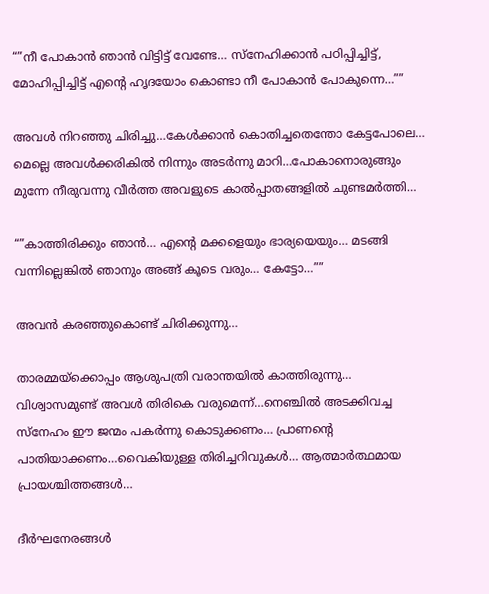“”നീ പോകാൻ ഞാൻ വിട്ടിട്ട് വേണ്ടേ… സ്നേഹിക്കാൻ പഠിപ്പിച്ചിട്ട്, മോഹിപ്പിച്ചിട്ട് എന്റെ ഹൃദയോം കൊണ്ടാ നീ പോകാൻ പോകുന്നെ…””

അവൾ നിറഞ്ഞു ചിരിച്ചു…കേൾക്കാൻ കൊതിച്ചതെന്തോ കേട്ടപോലെ…
മെല്ലെ അവൾക്കരികിൽ നിന്നും അടർന്നു മാറി…പോകാനൊരുങ്ങും മുന്നേ നീരുവന്നു വീർത്ത അവളുടെ കാൽപ്പാതങ്ങളിൽ ചുണ്ടമർത്തി…

“”കാത്തിരിക്കും ഞാൻ… എന്റെ മക്കളെയും ഭാര്യയെയും… മടങ്ങി വന്നില്ലെങ്കിൽ ഞാനും അങ്ങ് കൂടെ വരും… കേട്ടോ…””

അവൻ കരഞ്ഞുകൊണ്ട് ചിരിക്കുന്നു…

താരമ്മയ്‌ക്കൊപ്പം ആശുപത്രി വരാന്തയിൽ കാത്തിരുന്നു… വിശ്വാസമുണ്ട് അവൾ തിരികെ വരുമെന്ന്…നെഞ്ചിൽ അടക്കിവച്ച സ്നേഹം ഈ ജന്മം പകർന്നു കൊടുക്കണം… പ്രാണന്റെ പാതിയാക്കണം…വൈകിയുള്ള തിരിച്ചറിവുകൾ… ആത്മാർത്ഥമായ പ്രായശ്ചിത്തങ്ങൾ…

ദീർഘനേരങ്ങൾ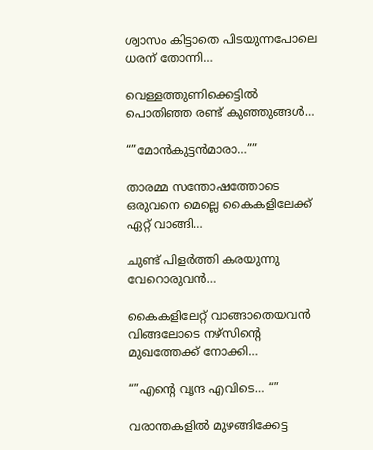ശ്വാസം കിട്ടാതെ പിടയുന്നപോലെ ധരന് തോന്നി…

വെള്ളത്തുണിക്കെട്ടിൽ പൊതിഞ്ഞ രണ്ട് കുഞ്ഞുങ്ങൾ…

“”മോൻകുട്ടൻമാരാ…””

താരമ്മ സന്തോഷത്തോടെ ഒരുവനെ മെല്ലെ കൈകളിലേക്ക് ഏറ്റ് വാങ്ങി…

ചുണ്ട് പിളർത്തി കരയുന്നു വേറൊരുവൻ…

കൈകളിലേറ്റ് വാങ്ങാതെയവൻ വിങ്ങലോടെ നഴ്സിന്റെ മുഖത്തേക്ക് നോക്കി…

“”എന്റെ വൃന്ദ എവിടെ… “”

വരാന്തകളിൽ മുഴങ്ങിക്കേട്ട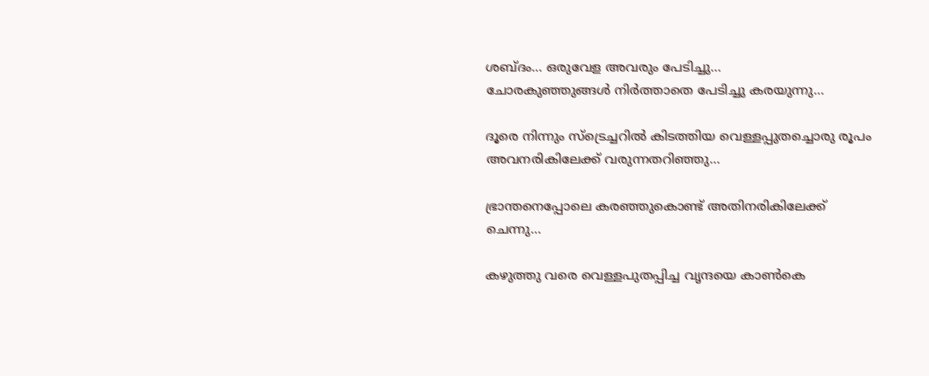ശബ്ദം… ഒരുവേള അവരും പേടിച്ചു…
ചോരകുഞ്ഞുങ്ങൾ നിർത്താതെ പേടിച്ചു കരയുന്നു…

ദൂരെ നിന്നും സ്‌ട്രെച്ചറിൽ കിടത്തിയ വെള്ളപ്പുതച്ചൊരു രൂപം അവനരികിലേക്ക് വരുന്നതറിഞ്ഞു…

ഭ്രാന്തനെപ്പോലെ കരഞ്ഞുകൊണ്ട് അതിനരികിലേക്ക് ചെന്നു…

കഴുത്തു വരെ വെള്ളപുതപ്പിച്ച വൃന്ദയെ കാൺകെ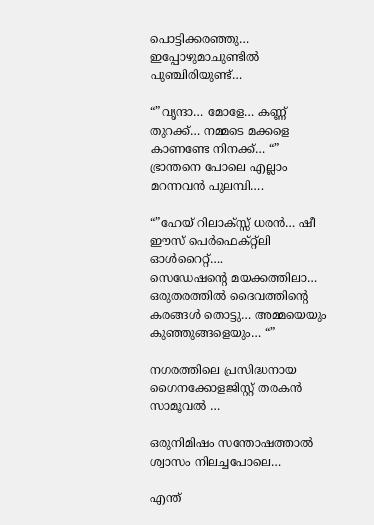പൊട്ടിക്കരഞ്ഞു… ഇപ്പോഴുമാചുണ്ടിൽ പുഞ്ചിരിയുണ്ട്…

“”വൃന്ദാ… മോളേ… കണ്ണ് തുറക്ക്… നമ്മടെ മക്കളെ കാണണ്ടേ നിനക്ക്… “”
ഭ്രാന്തനെ പോലെ എല്ലാം മറന്നവൻ പുലമ്പി….

“”ഹേയ് റിലാക്സ്സ് ധരൻ… ഷീ ഈസ്‌ പെർഫെക്റ്റ്ലി ഓൾറൈറ്റ്….
സെഡേഷന്റെ മയക്കത്തിലാ… ഒരുതരത്തിൽ ദൈവത്തിന്റെ കരങ്ങൾ തൊട്ടു… അമ്മയെയും കുഞ്ഞുങ്ങളെയും… “”

നഗരത്തിലെ പ്രസിദ്ധനായ ഗൈനക്കോളജിസ്റ്റ് തരകൻ സാമൂവൽ …

ഒരുനിമിഷം സന്തോഷത്താൽ ശ്വാസം നിലച്ചപോലെ…

എന്ത്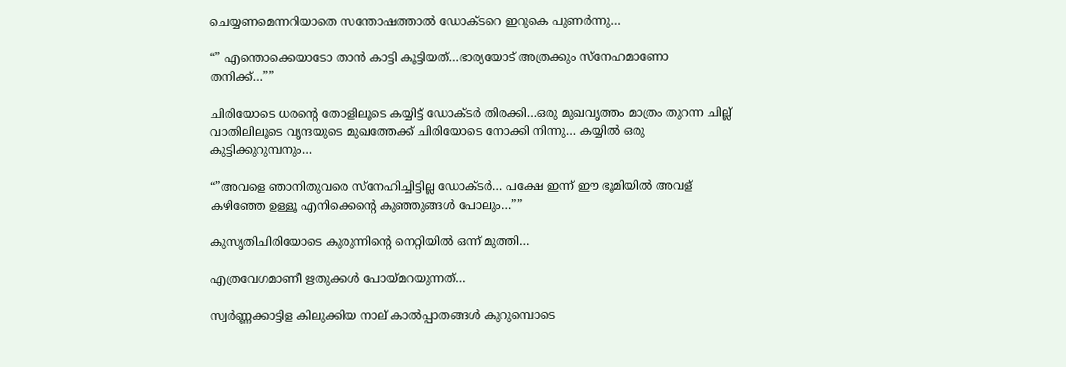ചെയ്യണമെന്നറിയാതെ സന്തോഷത്താൽ ഡോക്ടറെ ഇറുകെ പുണർന്നു…

“” എന്തൊക്കെയാടോ താൻ കാട്ടി കൂട്ടിയത്…ഭാര്യയോട് അത്രക്കും സ്നേഹമാണോ തനിക്ക്…””

ചിരിയോടെ ധരന്റെ തോളിലൂടെ കയ്യിട്ട് ഡോക്ടർ തിരക്കി…ഒരു മുഖവൃത്തം മാത്രം തുറന്ന ചില്ല് വാതിലിലൂടെ വൃന്ദയുടെ മുഖത്തേക്ക് ചിരിയോടെ നോക്കി നിന്നു… കയ്യിൽ ഒരു കുട്ടിക്കുറുമ്പനും…

“”അവളെ ഞാനിതുവരെ സ്നേഹിച്ചിട്ടില്ല ഡോക്ടർ… പക്ഷേ ഇന്ന് ഈ ഭൂമിയിൽ അവള് കഴിഞ്ഞേ ഉള്ളൂ എനിക്കെന്റെ കുഞ്ഞുങ്ങൾ പോലും…””

കുസൃതിചിരിയോടെ കുരുന്നിന്റെ നെറ്റിയിൽ ഒന്ന് മുത്തി…

എത്രവേഗമാണീ ഋതുക്കൾ പോയ്മറയുന്നത്…

സ്വർണ്ണക്കാട്ടിള കിലുക്കിയ നാല് കാൽപ്പാതങ്ങൾ കുറുമ്പൊടെ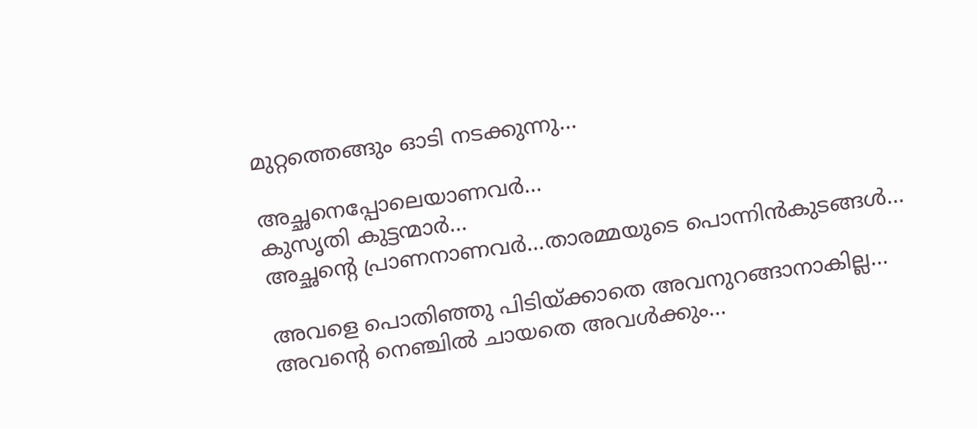മുറ്റത്തെങ്ങും ഓടി നടക്കുന്നു…

അച്ഛനെപ്പോലെയാണവർ…
കുസൃതി കുട്ടന്മാർ…
അച്ഛന്റെ പ്രാണനാണവർ…താരമ്മയുടെ പൊന്നിൻകുടങ്ങൾ…

അവളെ പൊതിഞ്ഞു പിടിയ്ക്കാതെ അവനുറങ്ങാനാകില്ല… അവന്റെ നെഞ്ചിൽ ചായതെ അവൾക്കും…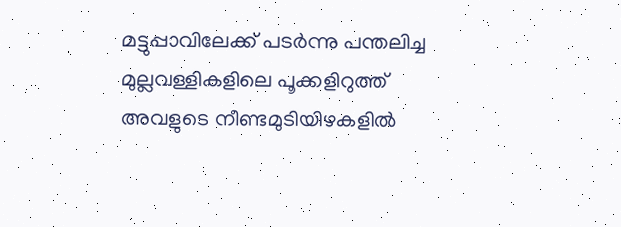മട്ടുപ്പാവിലേക്ക് പടർന്നു പന്തലിച്ച മുല്ലവള്ളികളിലെ പൂക്കളിറുത്ത് അവളുടെ നീണ്ടമുടിയിഴകളിൽ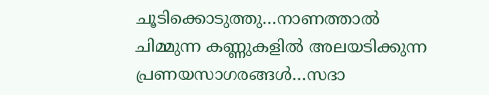ചൂടിക്കൊടുത്തു…നാണത്താൽ ചിമ്മുന്ന കണ്ണുകളിൽ അലയടിക്കുന്ന പ്രണയസാഗരങ്ങൾ…സദാ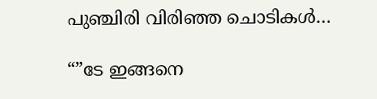പുഞ്ചിരി വിരിഞ്ഞ ചൊടികൾ…

“”ടേ ഇങ്ങനെ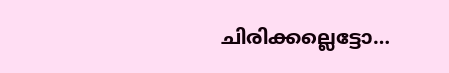ചിരിക്കല്ലെട്ടോ…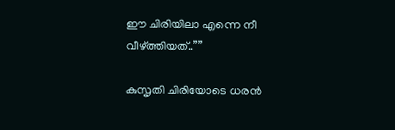ഈ ചിരിയിലാ എന്നെ നീ വീഴ്ത്തിയത്..””

കുസൃതി ചിരിയോടെ ധരൻ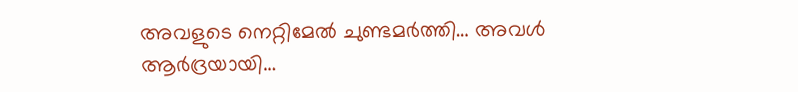അവളുടെ നെറ്റിമേൽ ചുണ്ടമർത്തി… അവൾ ആർദ്രയായി…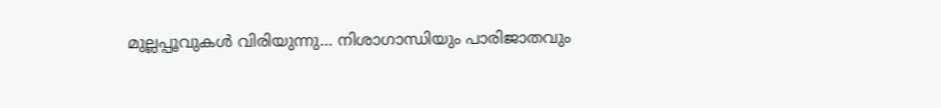മുല്ലപ്പൂവുകൾ വിരിയുന്നു… നിശാഗാന്ധിയും പാരിജാതവും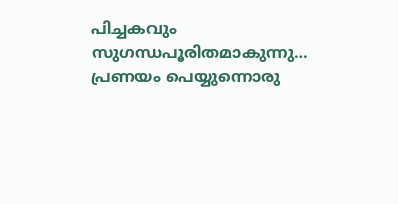പിച്ചകവും സുഗന്ധപൂരിതമാകുന്നു… പ്രണയം പെയ്യുന്നൊരു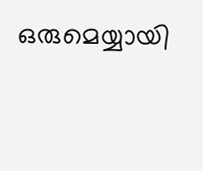ഒരുമെയ്യായി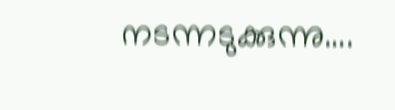നടന്നടുക്കുന്നു….